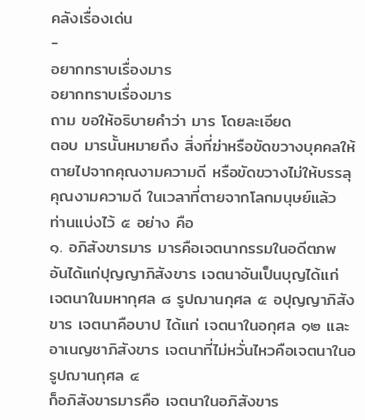คลังเรื่องเด่น
-
อยากทราบเรื่องมาร
อยากทราบเรื่องมาร
ถาม ขอให้อธิบายคำว่า มาร โดยละเอียด
ตอบ มารนั้นหมายถึง สิ่งที่ฆ่าหรือขัดขวางบุคคลให้ตายไปจากคุณงามความดี หรือขัดขวางไม่ให้บรรลุคุณงามความดี ในเวลาที่ตายจากโลกมนุษย์แล้ว ท่านแบ่งไว้ ๕ อย่าง คือ
๑. อภิสังขารมาร มารคือเจตนากรรมในอดีตภพ อันได้แก่ปุญญาภิสังขาร เจตนาอันเป็นบุญได้แก่ เจตนาในมหากุศล ๘ รูปฌานกุศล ๕ อปุญญาภิสังขาร เจตนาคือบาป ได้แก่ เจตนาในอกุศล ๑๒ และอาเนญชาภิสังขาร เจตนาที่ไม่หวั่นไหวคือเจตนาในอรูปฌานกุศล ๔
ก็อภิสังขารมารคือ เจตนาในอภิสังขาร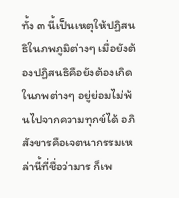ทั้ง ๓ นี้เป็นเหตุให้ปฏิสนธิในภพภูมิต่างๆ เมื่อยังต้องปฏิสนธิคือยังต้องเกิดในภพต่างๆ อยู่ย่อมไม่พ้นไปจากความทุกข์ได้ อภิสังขารคือเจตนากรรมเหล่านี้ที่ชื่อว่ามาร ก็เพ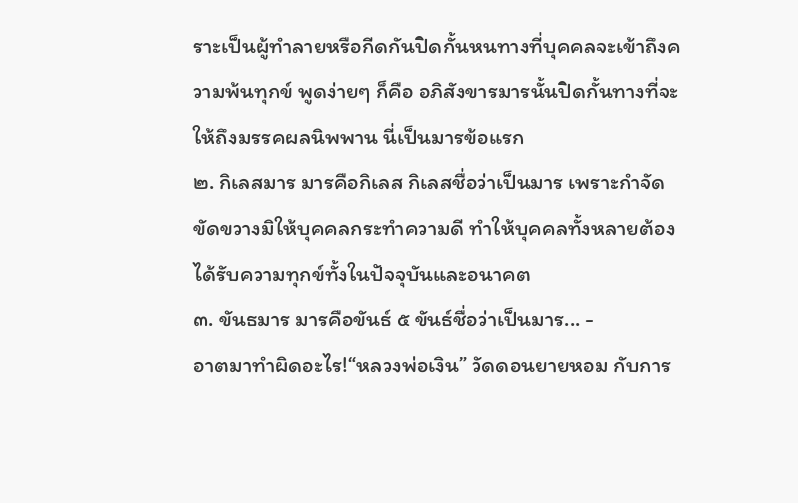ราะเป็นผู้ทำลายหรือกีดกันปิดกั้นหนทางที่บุคคลจะเข้าถึงความพ้นทุกข์ พูดง่ายๆ ก็คือ อภิสังขารมารนั้นปิดกั้นทางที่จะให้ถึงมรรคผลนิพพาน นี่เป็นมารข้อแรก
๒. กิเลสมาร มารคือกิเลส กิเลสชื่อว่าเป็นมาร เพราะกำจัดขัดขวางมิให้บุคคลกระทำความดี ทำให้บุคคลทั้งหลายต้องได้รับความทุกข์ทั้งในปัจจุบันและอนาคต
๓. ขันธมาร มารคือขันธ์ ๕ ขันธ์ชื่อว่าเป็นมาร... -
อาตมาทำผิดอะไร!“หลวงพ่อเงิน” วัดดอนยายหอม กับการ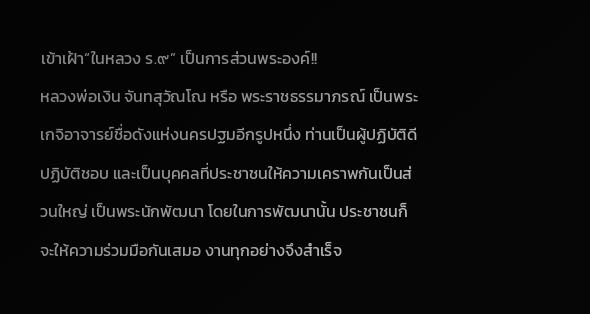เข้าเฝ้า“ในหลวง ร.๙” เป็นการส่วนพระองค์!!
หลวงพ่อเงิน จันทสุวัณโณ หรือ พระราชธรรมาภรณ์ เป็นพระเกจิอาจารย์ชื่อดังแห่งนครปฐมอีกรูปหนึ่ง ท่านเป็นผู้ปฏิบัติดีปฏิบัติชอบ และเป็นบุคคลที่ประชาชนให้ความเคราพกันเป็นส่วนใหญ่ เป็นพระนักพัฒนา โดยในการพัฒนานั้น ประชาชนก็จะให้ความร่วมมือกันเสมอ งานทุกอย่างจึงสำเร็จ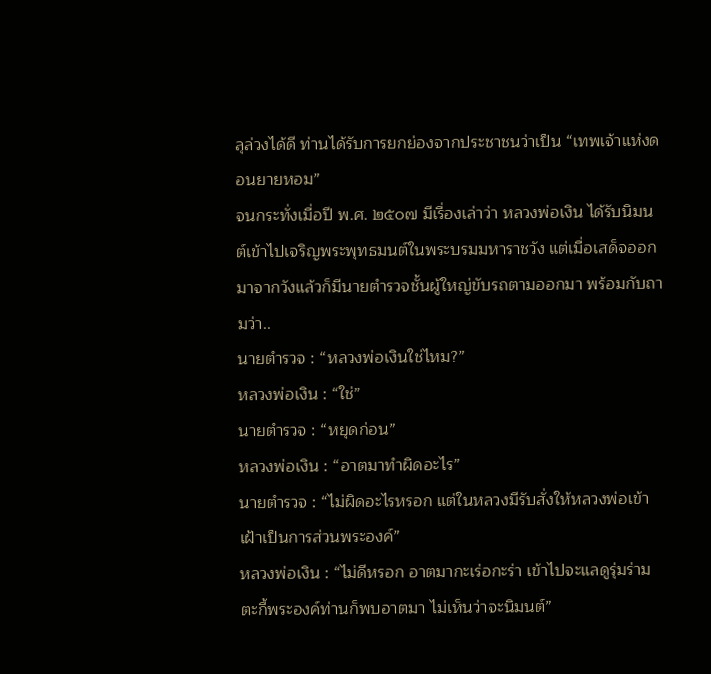ลุล่วงได้ดี ท่านได้รับการยกย่องจากประชาชนว่าเป็น “เทพเจ้าแห่งดอนยายหอม”
จนกระทั่งเมื่อปี พ.ศ. ๒๕๐๗ มีเรื่องเล่าว่า หลวงพ่อเงิน ได้รับนิมนต์เข้าไปเจริญพระพุทธมนต์ในพระบรมมหาราชวัง แต่เมื่อเสด็จออกมาจากวังแล้วก็มีนายตำรวจชั้นผู้ใหญ่ขับรถตามออกมา พร้อมกับถามว่า..
นายตำรวจ : “หลวงพ่อเงินใช่ไหม?”
หลวงพ่อเงิน : “ใช่”
นายตำรวจ : “หยุดก่อน”
หลวงพ่อเงิน : “อาตมาทำผิดอะไร”
นายตำรวจ : “ไม่ผิดอะไรหรอก แต่ในหลวงมีรับสั่งให้หลวงพ่อเข้าเฝ้าเป็นการส่วนพระองค์”
หลวงพ่อเงิน : “ไม่ดีหรอก อาตมากะเร่อกะร่า เข้าไปจะแลดูรุ่มร่าม ตะกี้พระองค์ท่านก็พบอาตมา ไม่เห็นว่าจะนิมนต์”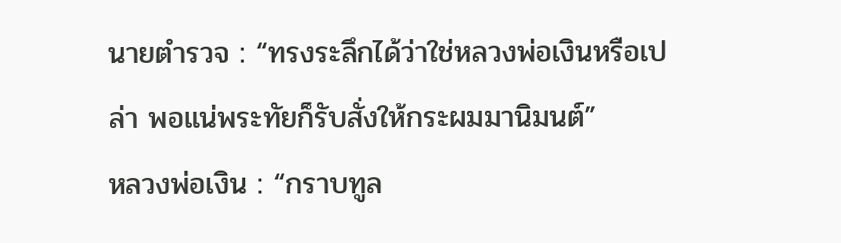นายตำรวจ : “ทรงระลึกได้ว่าใช่หลวงพ่อเงินหรือเปล่า พอแน่พระทัยก็รับสั่งให้กระผมมานิมนต์”
หลวงพ่อเงิน : “กราบทูล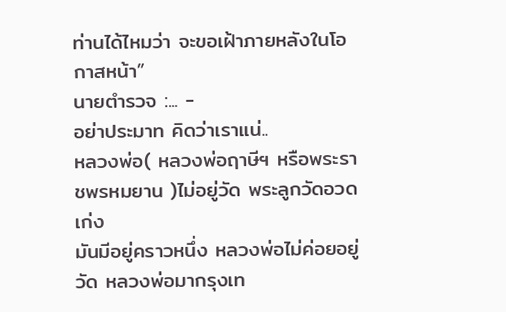ท่านได้ไหมว่า จะขอเฝ้าภายหลังในโอกาสหน้า”
นายตำรวจ :... -
อย่าประมาท คิดว่าเราแน่..
หลวงพ่อ( หลวงพ่อฤาษีฯ หรือพระราชพรหมยาน )ไม่อยู่วัด พระลูกวัดอวดเก่ง
มันมีอยู่คราวหนึ่ง หลวงพ่อไม่ค่อยอยู่วัด หลวงพ่อมากรุงเท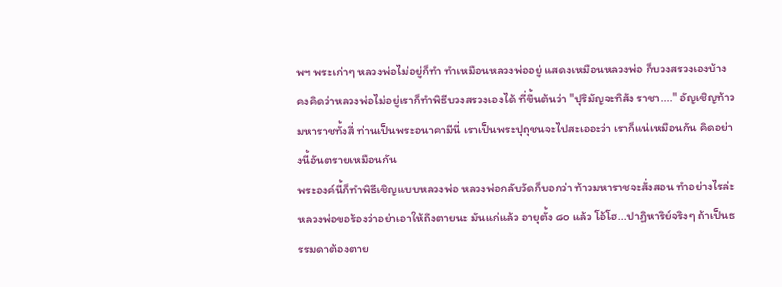พฯ พระเก่าๆ หลวงพ่อไม่อยู่ก็ทำ ทำเหมือนหลวงพ่ออยู่ แสดงเหมือนหลวงพ่อ ก็บวงสรวงเองบ้าง คงคิดว่าหลวงพ่อไม่อยู่เราก็ทำพิธีบวงสรวงเองได้ ที่ขึ้นต้นว่า "ปุริมัญจะทิสัง ราชา...." อัญเชิญท้าวมหาราชทั้งสี่ ท่านเป็นพระอนาคามีนี่ เราเป็นพระปุถุชนจะไปสะเออะว่า เราก็แน่เหมือนกัน คิดอย่างนี้อันตรายเหมือนกัน
พระองค์นี้ก็ทำพิธีเชิญแบบหลวงพ่อ หลวงพ่อกลับวัดก็บอกว่า ท้าวมหาราชจะสั่งสอน ทำอย่างไรล่ะ หลวงพ่อขอร้องว่าอย่าเอาให้ถึงตายนะ มันแก่แล้ว อายุตั้ง ๘๐ แล้ว โอ้โฮ...ปาฏิหาริย์จริงๆ ถ้าเป็นธรรมดาต้องตาย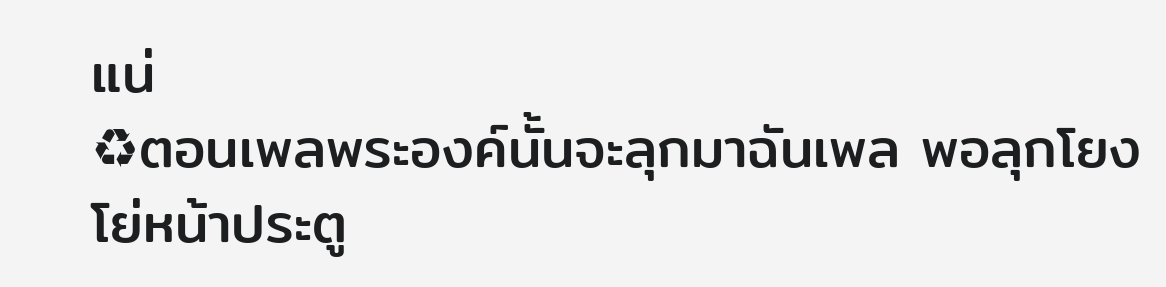แน่
♻ตอนเพลพระองค์นั้นจะลุกมาฉันเพล พอลุกโยงโย่หน้าประตู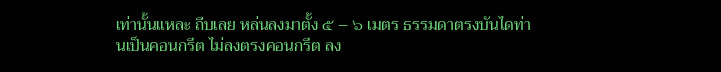เท่านั้นแหละ ถีบเลย หล่นลงมาตั้ง ๕ – ๖ เมตร ธรรมดาตรงบันไดท่านเป็นคอนกรีต ไม่ลงตรงคอนกรีต ลง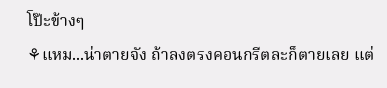โป๊ะข้างๆ
⚘แหม...น่าตายจัง ถ้าลงตรงคอนกรีตละก็ตายเลย แต่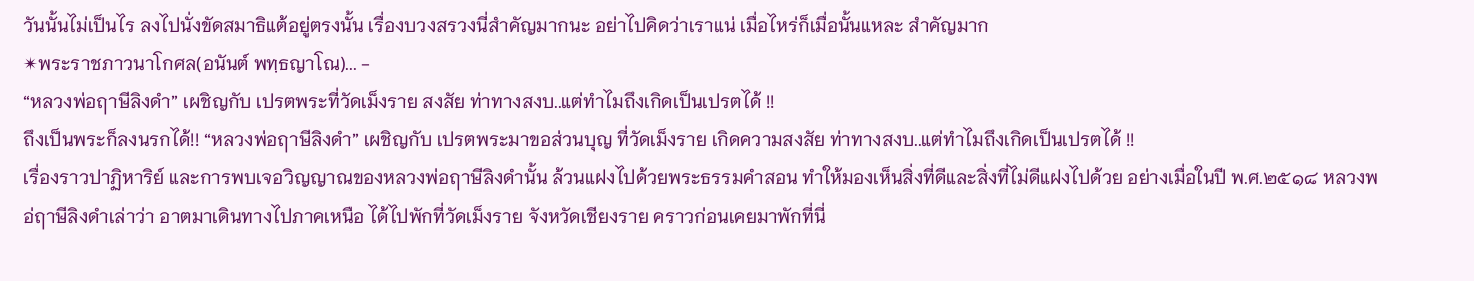วันนั้นไม่เป็นไร ลงไปนั่งขัดสมาธิแต้อยู่ตรงนั้น เรื่องบวงสรวงนี่สำคัญมากนะ อย่าไปคิดว่าเราแน่ เมื่อไหร่ก็เมื่อนั้นแหละ สำคัญมาก
✴พระราชภาวนาโกศล(อนันต์ พทฺธญาโณ)... -
“หลวงพ่อฤาษีลิงดำ” เผชิญกับ เปรตพระที่วัดเม็งราย สงสัย ท่าทางสงบ..แต่ทำไมถึงเกิดเป็นเปรตได้ !!
ถึงเป็นพระก็ลงนรกได้!! “หลวงพ่อฤาษีลิงดำ” เผชิญกับ เปรตพระมาขอส่วนบุญ ที่วัดเม็งราย เกิดความสงสัย ท่าทางสงบ..แต่ทำไมถึงเกิดเป็นเปรตได้ !!
เรื่องราวปาฏิหาริย์ และการพบเจอวิญญาณของหลวงพ่อฤาษีลิงดำนั้น ล้วนแฝงไปด้วยพระธรรมคำสอน ทำให้มองเห็นสิ่งที่ดีและสิ่งที่ไม่ดีแฝงไปด้วย อย่างเมื่อในปี พ.ศ.๒๕๑๘ หลวงพอ่ฤาษีลิงดำเล่าว่า อาตมาเดินทางไปภาคเหนือ ได้ไปพักที่วัดเม็งราย จังหวัดเชียงราย คราวก่อนเคยมาพักที่นี่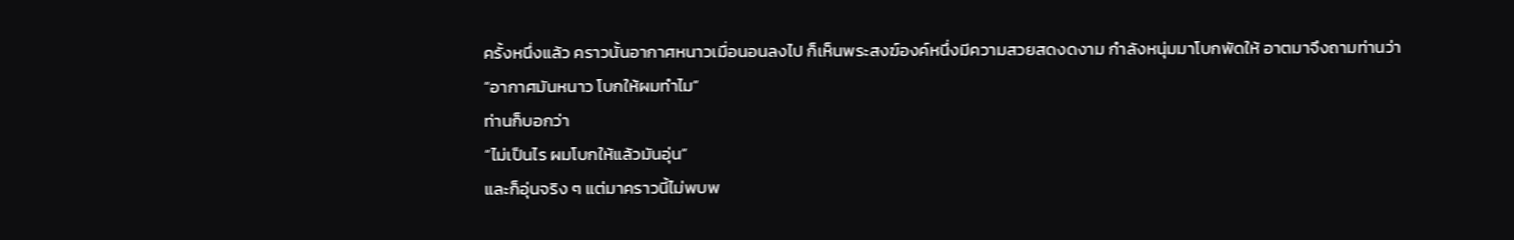ครั้งหนึ่งแล้ว คราวนั้นอากาศหนาวเมื่อนอนลงไป ก็เห็นพระสงฆ์องค์หนึ่งมีความสวยสดงดงาม กำลังหนุ่มมาโบกพัดให้ อาตมาจึงถามท่านว่า
“อากาศมันหนาว โบกให้ผมทำไม”
ท่านก็บอกว่า
“ไม่เป็นไร ผมโบกให้แล้วมันอุ่น”
และก็อุ่นจริง ๆ แต่มาคราวนี้ไม่พบพ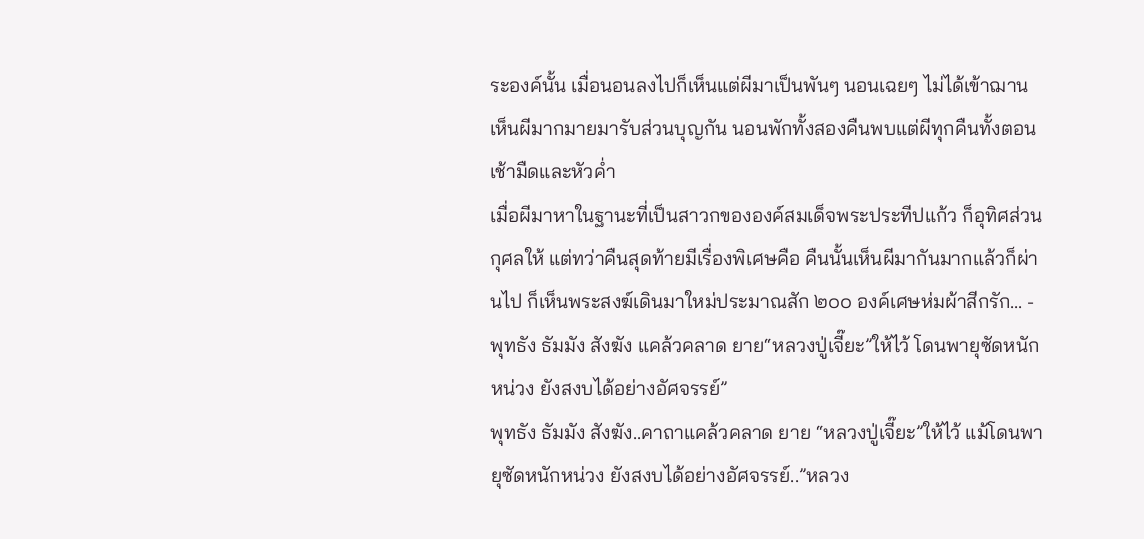ระองค์นั้น เมื่อนอนลงไปก็เห็นแต่ผีมาเป็นพันๆ นอนเฉยๆ ไม่ได้เข้าฌาน เห็นผีมากมายมารับส่วนบุญกัน นอนพักทั้งสองคืนพบแต่ผีทุกคืนทั้งตอนเช้ามืดและหัวค่ำ
เมื่อผีมาหาในฐานะที่เป็นสาวกขององค์สมเด็จพระประทีปแก้ว ก็อุทิศส่วนกุศลให้ แต่ทว่าคืนสุดท้ายมีเรื่องพิเศษคือ คืนนั้นเห็นผีมากันมากแล้วก็ผ่านไป ก็เห็นพระสงฆ์เดินมาใหม่ประมาณสัก ๒๐๐ องค์เศษห่มผ้าสีกรัก... -
พุทธัง ธัมมัง สังฆัง แคล้วคลาด ยาย“หลวงปู่เจี๊ยะ”ให้ไว้ โดนพายุซัดหนักหน่วง ยังสงบได้อย่างอัศจรรย์”
พุทธัง ธัมมัง สังฆัง..คาถาแคล้วคลาด ยาย “หลวงปู่เจี๊ยะ”ให้ไว้ แม้โดนพายุซัดหนักหน่วง ยังสงบได้อย่างอัศจรรย์..”หลวง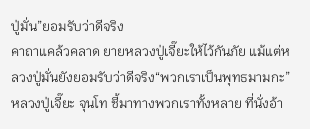ปู่มั่น”ยอมรับว่าดีจริง
คาถาแคล้วคลาด ยายหลวงปู่เจี๊ยะให้ไว้กันภัย แม้แต่หลวงปู่มั่นยังยอมรับว่าดีจริง“พวกเราเป็นพุทธมามกะ” หลวงปู่เจี๊ยะ จุนโท ชี้มาทางพวกเราทั้งหลาย ที่นั่งอ้า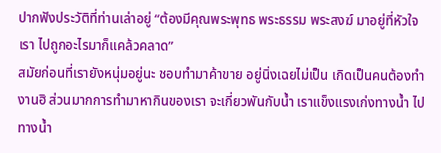ปากฟังประวัติที่ท่านเล่าอยู่ “ต้องมีคุณพระพุทธ พระธรรม พระสงฆ์ มาอยู่ที่หัวใจเรา ไปถูกอะไรมาก็แคล้วคลาด”
สมัยก่อนที่เรายังหนุ่มอยู่นะ ชอบทำมาค้าขาย อยู่นิ่งเฉยไม่เป็น เกิดเป็นคนต้องทำงานฮิ ส่วนมากการทำมาหากินของเรา จะเกี่ยวพันกับน้ำ เราแข็งแรงเก่งทางน้ำ ไปทางน้ำ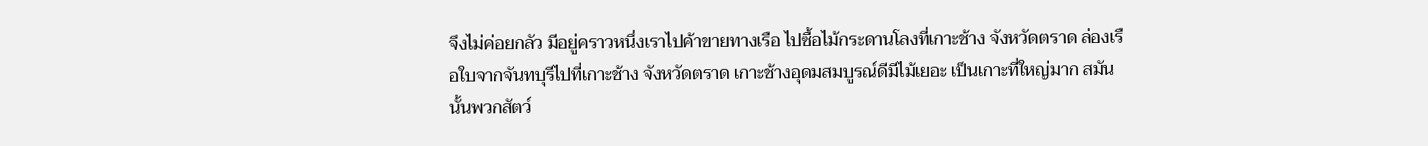จึงไม่ค่อยกลัว มีอยู่คราวหนึ่งเราไปค้าขายทางเรือ ไปซื้อไม้กระดานโลงที่เกาะช้าง จังหวัดตราด ล่องเรือใบจากจันทบุรีไปที่เกาะช้าง จังหวัดตราด เกาะช้างอุดมสมบูรณ์ดีมีไม้เยอะ เป็นเกาะที่ใหญ่มาก สมันนั้นพวกสัตว์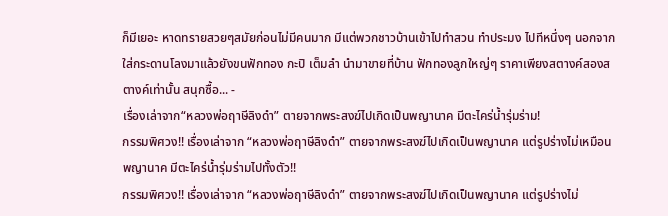ก็มีเยอะ หาดทรายสวยๆสมัยก่อนไม่มีคนมาก มีแต่พวกชาวบ้านเข้าไปทำสวน ทำประมง ไปทีหนึ่งๆ นอกจากใส่กระดานโลงมาแล้วยังขนฟักทอง กะปิ เต็มลำ นำมาขายที่บ้าน ฟักทองลูกใหญ่ๆ ราคาเพียงสตางค์สองสตางค์เท่านั้น สนุกซื้อ... -
เรื่องเล่าจาก“หลวงพ่อฤาษีลิงดำ” ตายจากพระสงฆ์ไปเกิดเป็นพญานาค มีตะไคร่น้ำรุ่มร่าม!
กรรมพิศวง!! เรื่องเล่าจาก “หลวงพ่อฤาษีลิงดำ” ตายจากพระสงฆ์ไปเกิดเป็นพญานาค แต่รูปร่างไม่เหมือนพญานาค มีตะไคร่น้ำรุ่มร่ามไปทั้งตัว!!
กรรมพิศวง!! เรื่องเล่าจาก “หลวงพ่อฤาษีลิงดำ” ตายจากพระสงฆ์ไปเกิดเป็นพญานาค แต่รูปร่างไม่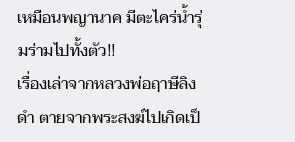เหมือนพญานาค มีตะไคร่น้ำรุ่มร่ามไปทั้งตัว!!
เรื่องเล่าจากหลวงพ่อฤาษีลิงดำ ตายจากพระสงฆ์ไปเกิดเป็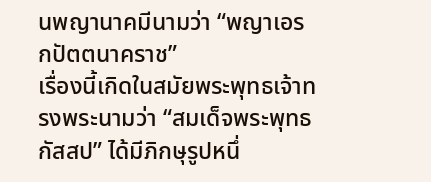นพญานาคมีนามว่า “พญาเอรกปัตตนาคราช”
เรื่องนี้เกิดในสมัยพระพุทธเจ้าทรงพระนามว่า “สมเด็จพระพุทธกัสสป” ได้มีภิกษุรูปหนึ่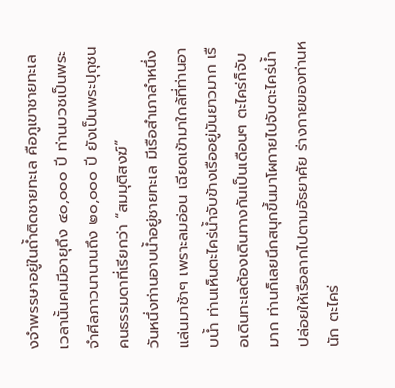งจำพรรษาอยู่ในถํ้าติดชายทะเล คือภูเขาชายทะเล เวลานั้นคนมีอายุถึง ๔๐,๐๐๐ ปี ท่านบวชเป็นพระจำศีลภาวนานานถึง ๒๐,๐๐๐ ปี ยังเป็นพระปุถุชนคนธรรมดาที่เรียกว่า “สมมุติสงฆ์”
วันหนึ่งท่านอาบนํ้าอยู่ชายทะเล มีเรือสำเภาลำหนึ่งแล่นมาช้าๆ เพราะลมอ่อน เฉียดเข้ามาใกล้ที่ท่านอาบนํ้า ท่านเห็นตะไคร่นํ้าจับข้างเรืออยู่มันยาวมาก เรือเดินทะเลต้องเดินทางกันเป็นเดือนๆ ตะไคร่ก็จับมาก ท่านก็เลยนึกสนุกขึ้นมาโผกายไปจับตะไคร่นํ้า ปล่อยให้เรือลากไปตามอัธยาศัย ร่างกายของท่านหนัก ตะไคร่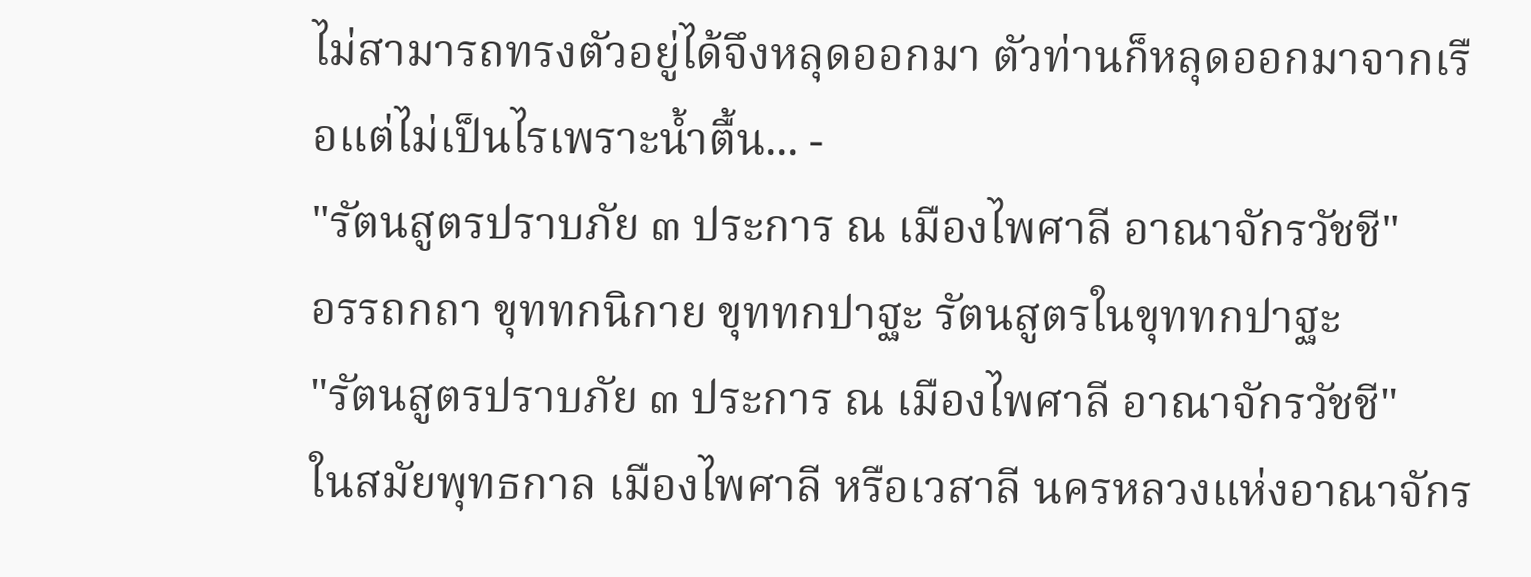ไม่สามารถทรงตัวอยู่ได้จึงหลุดออกมา ตัวท่านก็หลุดออกมาจากเรือแต่ไม่เป็นไรเพราะนํ้าตื้น... -
"รัตนสูตรปราบภัย ๓ ประการ ณ เมืองไพศาลี อาณาจักรวัชชี"
อรรถกถา ขุททกนิกาย ขุททกปาฐะ รัตนสูตรในขุททกปาฐะ
"รัตนสูตรปราบภัย ๓ ประการ ณ เมืองไพศาลี อาณาจักรวัชชี"
ในสมัยพุทธกาล เมืองไพศาลี หรือเวสาลี นครหลวงแห่งอาณาจักร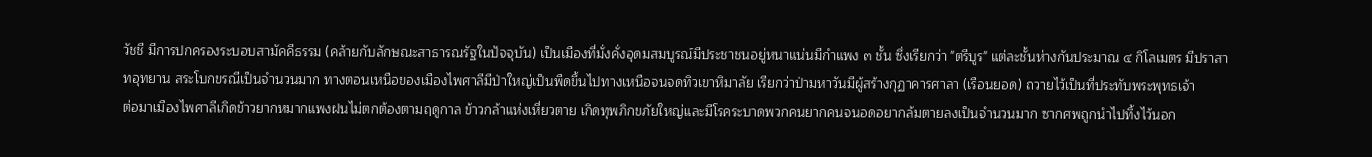วัชชี มีการปกครองระบอบสามัคคีธรรม (คล้ายกับลักษณะสาธารณรัฐในปัจจุบัน) เป็นเมืองที่มั่งคั่งอุดมสมบูรณ์มีประชาชนอยู่หนาแน่นมีกำแพง ๓ ชั้น ซึ่งเรียกว่า "ตรีบูร" แต่ละชั้นห่างกันประมาณ ๔ กิโลเมตร มีปราสาทอุทยาน สระโบกขรณีเป็นจำนวนมาก ทางตอนเหนือของเมืองไพศาลีมีป่าใหญ่เป็นพืดขึ้นไปทางเหนือจนจดทิวเขาหิมาลัย เรียกว่าป่ามหาวันมีผู้สร้างกุฏาคารศาลา (เรือนยอด) ถวายไว้เป็นที่ประทับพระพุทธเจ้า
ต่อมาเมืองไพศาลีเกิดข้าวยากหมากแพงฝนไม่ตกต้องตามฤดูกาล ข้าวกล้าแห่งเหี่ยวตาย เกิดทุพภิกขภัยใหญ่และมีโรคระบาดพวกคนยากคนจนอดอยากล้มตายลงเป็นจำนวนมาก ซากศพถูกนำไปทิ้งไว้นอก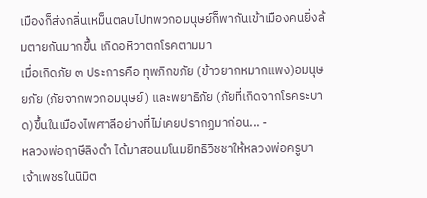เมืองก็ส่งกลิ่นเหม็นตลบไปทพวกอมนุษย์ก็พากันเข้าเมืองคนยิ่งล้มตายกันมากขึ้น เกิดอหิวาตกโรคตามมา
เมื่อเกิดภัย ๓ ประการคือ ทุพภิกขภัย (ข้าวยากหมากแพง)อมนุษยภัย (ภัยจากพวกอมนุษย์) และพยาธิภัย (ภัยที่เกิดจากโรคระบาด)ขึ้นในเมืองไพศาลีอย่างที่ไม่เคยปรากฏมาก่อน... -
หลวงพ่อฤาษีลิงดำ ได้มาสอนมโนมยิทธิวิชชาให้หลวงพ่อครูบาเจ้าเพชรในนิมิต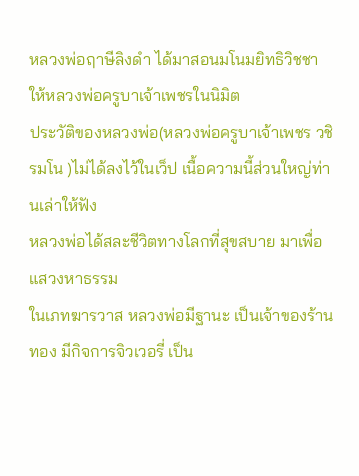หลวงพ่อฤาษีลิงดำ ได้มาสอนมโนมยิทธิวิชชาให้หลวงพ่อครูบาเจ้าเพชรในนิมิต
ประวัติของหลวงพ่อ(หลวงพ่อครูบาเจ้าเพชร วชิรมโน )ไม่ได้ลงไว้ในเว็ป เนื้อความนี้ส่วนใหญ่ท่านเล่าให้ฟัง
หลวงพ่อได้สละชีวิตทางโลกที่สุขสบาย มาเพื่อแสวงหาธรรม
ในเภทฆารวาส หลวงพ่อมีฐานะ เป็นเจ้าของร้านทอง มีกิจการจิวเวอรี่ เป็น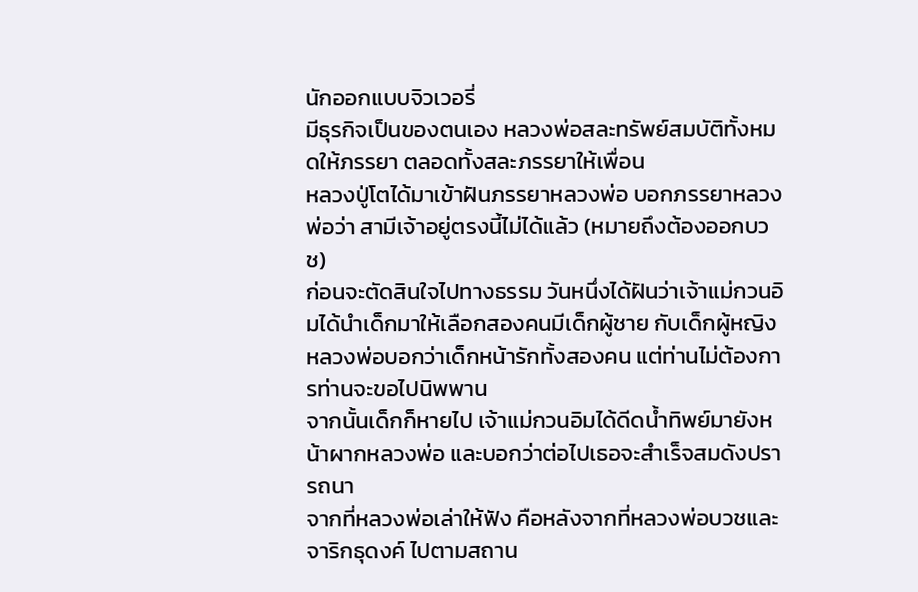นักออกแบบจิวเวอรี่
มีธุรกิจเป็นของตนเอง หลวงพ่อสละทรัพย์สมบัติทั้งหมดให้ภรรยา ตลอดทั้งสละภรรยาให้เพื่อน
หลวงปู่โตได้มาเข้าฝันภรรยาหลวงพ่อ บอกภรรยาหลวงพ่อว่า สามีเจ้าอยู่ตรงนี้ไม่ได้แล้ว (หมายถึงต้องออกบวช)
ก่อนจะตัดสินใจไปทางธรรม วันหนึ่งได้ฝันว่าเจ้าแม่กวนอิมได้นำเด็กมาให้เลือกสองคนมีเด็กผู้ชาย กับเด็กผู้หญิง
หลวงพ่อบอกว่าเด็กหน้ารักทั้งสองคน แต่ท่านไม่ต้องการท่านจะขอไปนิพพาน
จากนั้นเด็กก็หายไป เจ้าแม่กวนอิมได้ดีดน้ำทิพย์มายังหน้าผากหลวงพ่อ และบอกว่าต่อไปเธอจะสำเร็จสมดังปรารถนา
จากที่หลวงพ่อเล่าให้ฟัง คือหลังจากที่หลวงพ่อบวชและจาริกธุดงค์ ไปตามสถาน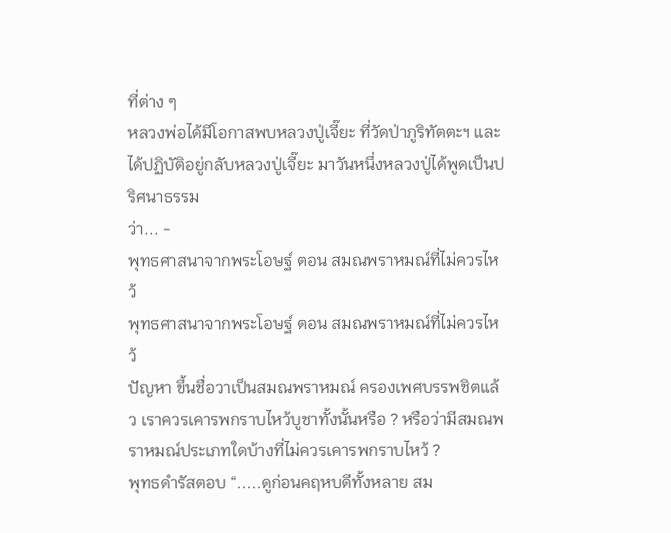ที่ต่าง ๆ
หลวงพ่อได้มีโอกาสพบหลวงปู่เจี๊ยะ ที่วัดป่าภูริทัตตะฯ และได้ปฏิบัติอยู่กลับหลวงปู่เจี๊ยะ มาวันหนึ่งหลวงปู่ได้พูดเป็นปริศนาธรรม
ว่า... -
พุทธศาสนาจากพระโอษฐ์ ตอน สมณพราหมณ์ที่ไม่ควรไหว้
พุทธศาสนาจากพระโอษฐ์ ตอน สมณพราหมณ์ที่ไม่ควรไหว้
ปัญหา ขึ้นชื่อวาเป็นสมณพราหมณ์ ครองเพศบรรพชิตแล้ว เราควรเคารพกราบไหว้บูชาทั้งนั้นหรือ ? หรือว่ามีสมณพราหมณ์ประเภทใดบ้างที่ไม่ควรเคารพกราบไหว้ ?
พุทธดำรัสตอบ “.....ดูก่อนคฤหบดีทั้งหลาย สม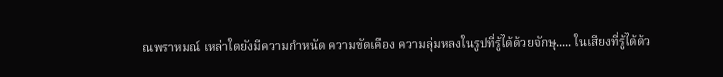ณพราหมณ์ เหล่าใดยังมีความกำหนัด ความขัดเคือง ความลุ่มหลงในรูปที่รู้ได้ด้วยจักษุ..... ในเสียงที่รู้ได้ด้ว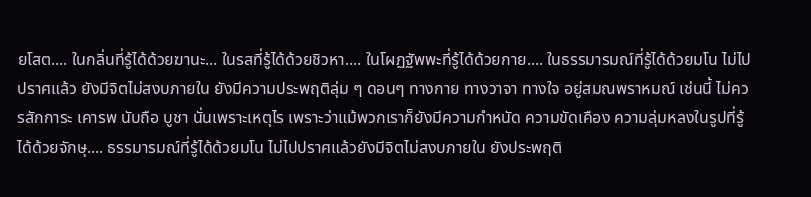ยโสต.... ในกลิ่นที่รู้ได้ด้วยฆานะ... ในรสที่รู้ได้ด้วยชิวหา.... ในโผฏฐัพพะที่รู้ได้ด้วยกาย.... ในธรรมารมณ์ที่รู้ได้ด้วยมโน ไม่ไปปราศแล้ว ยังมีจิตไม่สงบภายใน ยังมีความประพฤติลุ่ม ๆ ดอนๆ ทางกาย ทางวาจา ทางใจ อยู่สมณพราหมณ์ เช่นนี้ ไม่ควรสักการะ เคารพ นับถือ บูชา นั่นเพราะเหตุไร เพราะว่าแม้พวกเราก็ยังมีความกำหนัด ความขัดเคือง ความลุ่มหลงในรูปที่รู้ได้ด้วยจักษุ.... ธรรมารมณ์ที่รู้ได้ด้วยมโน ไม่ไปปราศแล้วยังมีจิตไม่สงบภายใน ยังประพฤติ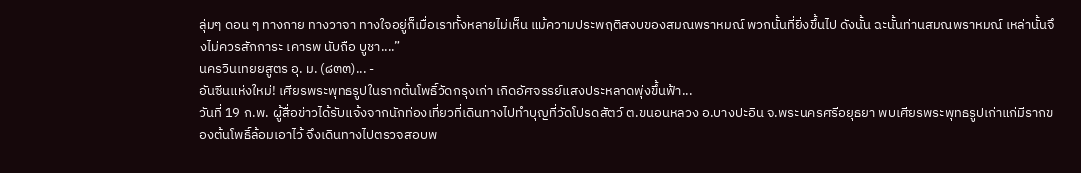ลุ่มๆ ดอน ๆ ทางกาย ทางวาจา ทางใจอยู่ก็เมื่อเราทั้งหลายไม่เห็น แม้ความประพฤติสงบของสมณพราหมณ์ พวกนั้นที่ยิ่งขึ้นไป ดังนั้น ฉะนั้นท่านสมณพราหมณ์ เหล่านั้นจึงไม่ควรสักการะ เคารพ นับถือ บูชา....”
นครวินเทยยสูตร อุ. ม. (๘๓๓)... -
อันซีนแห่งใหม่! เศียรพระพุทธรูปในรากต้นโพธิ์วัดกรุงเก่า เกิดอัศจรรย์แสงประหลาดพุ่งขึ้นฟ้า...
วันที่ 19 ก.พ. ผู้สื่อข่าวได้รับแจ้งจากนักท่องเที่ยวที่เดินทางไปทำบุญที่วัดโปรดสัตว์ ต.ขนอนหลวง อ.บางปะอิน จ.พระนครศรีอยุธยา พบเศียรพระพุทธรูปเก่าแก่มีรากของต้นโพธิ์ล้อมเอาไว้ จึงเดินทางไปตรวจสอบพ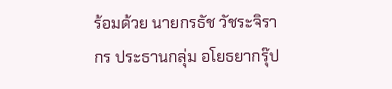ร้อมด้วย นายกรธัช วัชระจิรากร ประธานกลุ่ม อโยธยากรุ๊ป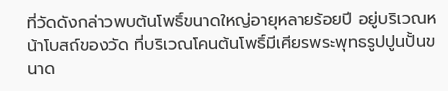ที่วัดดังกล่าวพบต้นโพธิ์ขนาดใหญ่อายุหลายร้อยปี อยู่บริเวณหน้าโบสถ์ของวัด ที่บริเวณโคนต้นโพธิ์มีเศียรพระพุทธรูปปูนปั้นขนาด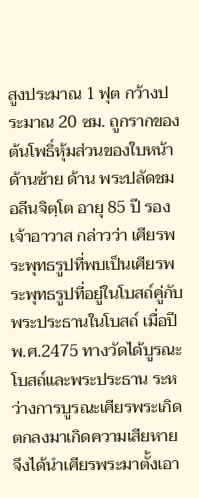สูงประมาณ 1 ฟุต กว้างประมาณ 20 ซม. ถูกรากของต้นโพธิ์หุ้มส่วนของใบหน้าด้านซ้าย ด้าน พระปลัดชม อลีนจิตฺโต อายุ 85 ปี รองเจ้าอาวาส กล่าวว่า เศียรพระพุทธรูปที่พบเป็นเศียรพระพุทธรูปที่อยู่ในโบสถ์คู่กับพระประธานในโบสถ์ เมื่อปีพ.ศ.2475 ทางวัดได้บูรณะโบสถ์และพระประธาน ระหว่างการบูรณะเศียรพระเกิดตกลงมาเกิดความเสียหาย จึงได้นำเศียรพระมาตั้งเอา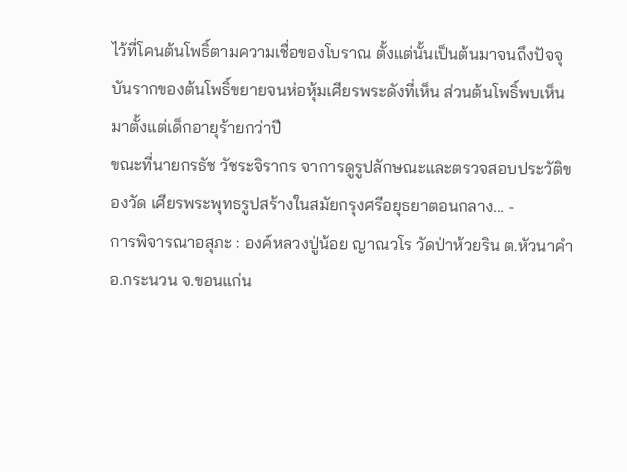ไว้ที่โคนต้นโพธิ์ตามความเชื่อของโบราณ ตั้งแต่นั้นเป็นต้นมาจนถึงปัจจุบันรากของต้นโพธิ์ขยายจนห่อหุ้มเศียรพระดังที่เห็น ส่วนต้นโพธิ์พบเห็นมาตั้งแต่เด็กอายุร้ายกว่าปี
ขณะที่นายกรธัช วัชระจิรากร จาการดูรูปลักษณะและตรวจสอบประวัติของวัด เศียรพระพุทธรูปสร้างในสมัยกรุงศรีอยุธยาตอนกลาง... -
การพิจารณาอสุภะ : องค์หลวงปู่น้อย ญาณวโร วัดป่าห้วยริน ต.หัวนาคำ อ.กระนวน จ.ขอนแก่น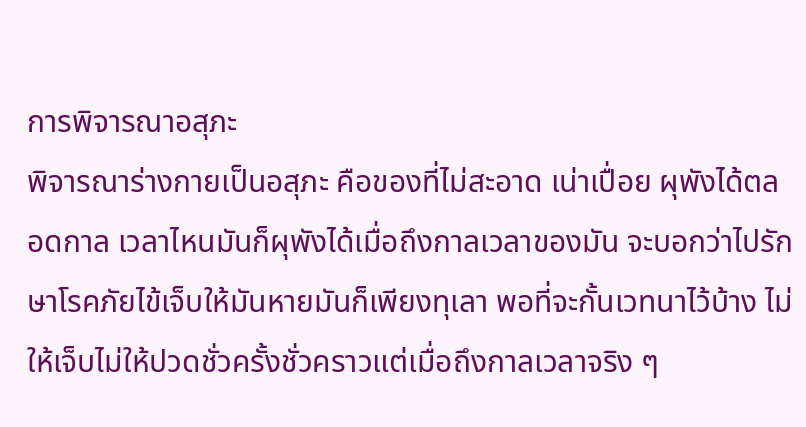การพิจารณาอสุภะ
พิจารณาร่างกายเป็นอสุภะ คือของที่ไม่สะอาด เน่าเปื่อย ผุพังได้ตลอดกาล เวลาไหนมันก็ผุพังได้เมื่อถึงกาลเวลาของมัน จะบอกว่าไปรักษาโรคภัยไข้เจ็บให้มันหายมันก็เพียงทุเลา พอที่จะกั้นเวทนาไว้บ้าง ไม่ให้เจ็บไม่ให้ปวดชั่วครั้งชั่วคราวแต่เมื่อถึงกาลเวลาจริง ๆ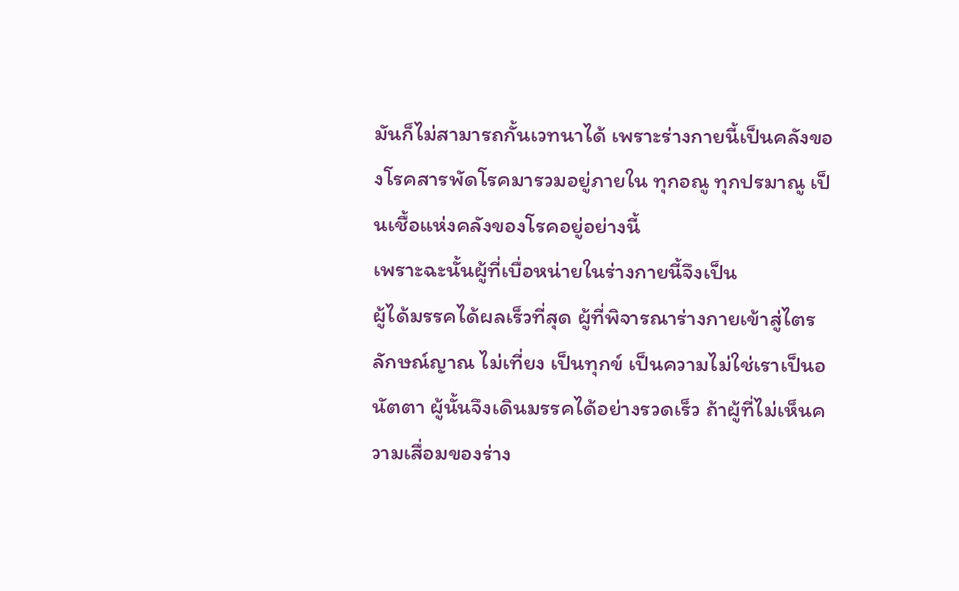มันก็ไม่สามารถกั้นเวทนาได้ เพราะร่างกายนี้เป็นคลังของโรคสารพัดโรคมารวมอยู่ภายใน ทุกอณู ทุกปรมาณู เป็นเชื้อแห่งคลังของโรคอยู่อย่างนี้
เพราะฉะนั้นผู้ที่เบื่อหน่ายในร่างกายนี้จึงเป็น
ผู้ได้มรรคได้ผลเร็วที่สุด ผู้ที่พิจารณาร่างกายเข้าสู่ไตรลักษณ์ญาณ ไม่เที่ยง เป็นทุกข์ เป็นความไม่ใช่เราเป็นอนัตตา ผู้นั้นจึงเดินมรรคได้อย่างรวดเร็ว ถ้าผู้ที่ไม่เห็นความเสื่อมของร่าง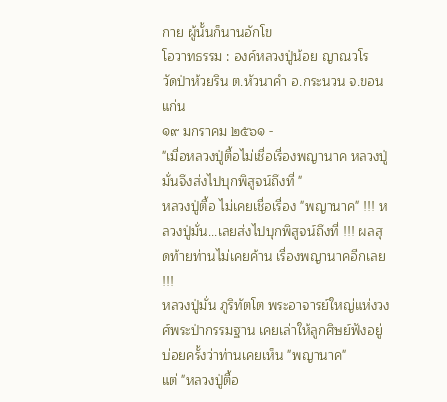กาย ผู้นั้นก็นานอักโข
โอวาทธรรม : องค์หลวงปู่น้อย ญาณวโร
วัดป่าห้วยริน ต.หัวนาคำ อ.กระนวน จ.ขอนแก่น
๑๙ มกราคม ๒๕๖๑ -
"เมื่อหลวงปู่ตื้อไม่เชื่อเรื่องพญานาค หลวงปู่มั่นจึงส่งไปบุกพิสูจน์ถึงที่ "
หลวงปู่ตื้อ ไม่เคยเชื่อเรื่อง "พญานาค" !!! หลวงปู่มั่น...เลยส่งไปบุกพิสูจน์ถึงที่ !!! ผลสุดท้ายท่านไม่เคยค้าน เรื่องพญานาคอีกเลย !!!
หลวงปู่มั่น ภูริทัตโต พระอาจารย์ใหญ่แห่งวงศ์พระป่ากรรมฐาน เคยเล่าให้ลูกศิษย์ฟังอยู่บ่อยครั้งว่าท่านเคยเห็น "พญานาค"
แต่ "หลวงปู่ตื้อ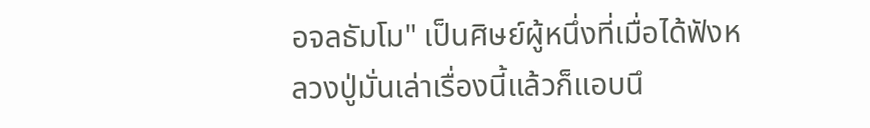อจลธัมโม" เป็นศิษย์ผู้หนึ่งที่เมื่อได้ฟังหลวงปู่มั่นเล่าเรื่องนี้แล้วก็แอบนึ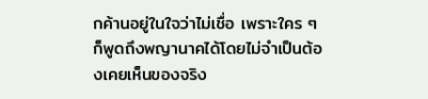กค้านอยู่ในใจว่าไม่เชื่อ เพราะใคร ๆ ก็พูดถึงพญานาคได้โดยไม่จำเป็นต้องเคยเห็นของจริง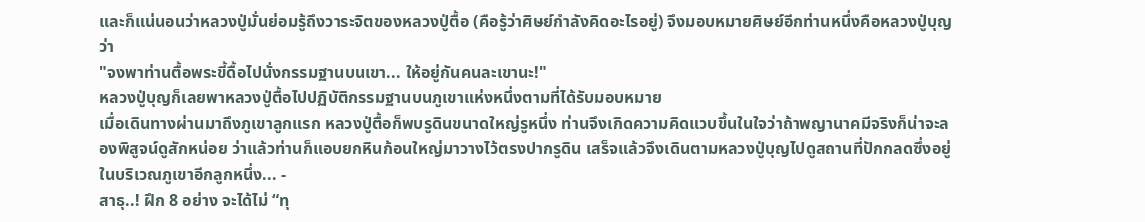และก็แน่นอนว่าหลวงปู่มั่นย่อมรู้ถึงวาระจิตของหลวงปู่ตื้อ (คือรู้ว่าศิษย์กำลังคิดอะไรอยู่) จึงมอบหมายศิษย์อีกท่านหนึ่งคือหลวงปู่บุญว่า
"จงพาท่านตื้อพระขี้ดื้อไปนั่งกรรมฐานบนเขา... ให้อยู่กันคนละเขานะ!"
หลวงปู่บุญก็เลยพาหลวงปู่ตื้อไปปฏิบัติกรรมฐานบนภูเขาแห่งหนึ่งตามที่ได้รับมอบหมาย
เมื่อเดินทางผ่านมาถึงภูเขาลูกแรก หลวงปู่ตื้อก็พบรูดินขนาดใหญ่รูหนึ่ง ท่านจึงเกิดความคิดแวบขึ้นในใจว่าถ้าพญานาคมีจริงก็น่าจะลองพิสูจน์ดูสักหน่อย ว่าแล้วท่านก็แอบยกหินก้อนใหญ่มาวางไว้ตรงปากรูดิน เสร็จแล้วจึงเดินตามหลวงปู่บุญไปดูสถานที่ปักกลดซึ่งอยู่ในบริเวณภูเขาอีกลูกหนึ่ง... -
สาธุ..! ฝึก 8 อย่าง จะได้ไม่ “ทุ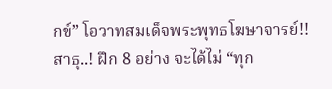กข์” โอวาทสมเด็จพระพุทธโฆษาจารย์!!
สาธุ..! ฝึก 8 อย่าง จะได้ไม่ “ทุก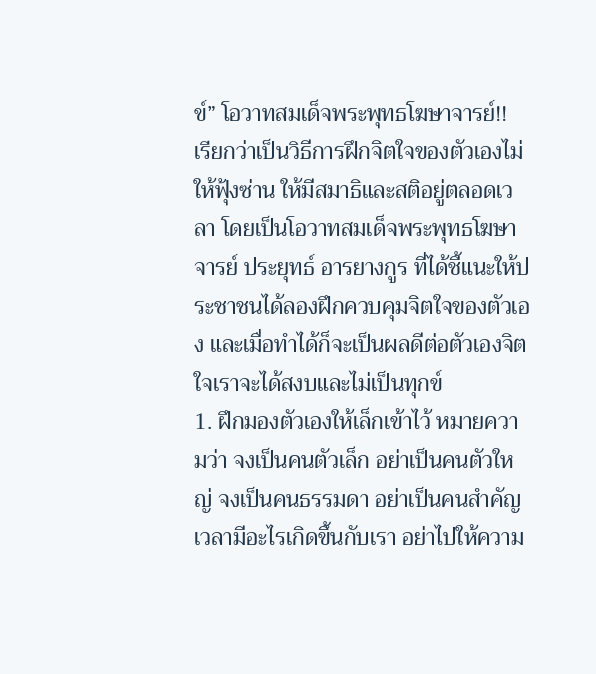ข์” โอวาทสมเด็จพระพุทธโฆษาจารย์!!
เรียกว่าเป็นวิธีการฝึกจิตใจของตัวเองไม่ให้ฟุ้งซ่าน ให้มีสมาธิและสติอยู่ตลอดเวลา โดยเป็นโอวาทสมเด็จพระพุทธโฆษาจารย์ ประยุทธ์ อารยางกูร ที่ได้ชี้แนะให้ประชาชนได้ลองฝึกควบคุมจิตใจของตัวเอง และเมื่อทำได้ก็จะเป็นผลดีต่อตัวเองจิตใจเราจะได้สงบและไม่เป็นทุกข์
1. ฝึกมองตัวเองให้เล็กเข้าไว้ หมายความว่า จงเป็นคนตัวเล็ก อย่าเป็นคนตัวใหญ่ จงเป็นคนธรรมดา อย่าเป็นคนสำคัญ เวลามีอะไรเกิดขึ้นกับเรา อย่าไปให้ความ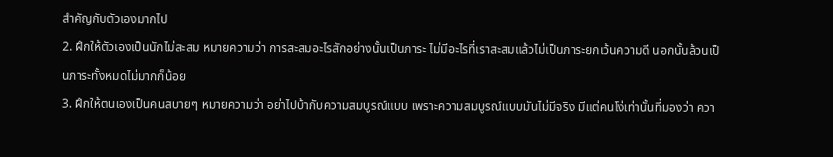สำคัญกับตัวเองมากไป
2. ฝึกให้ตัวเองเป็นนักไม่สะสม หมายความว่า การสะสมอะไรสักอย่างนั้นเป็นภาระ ไม่มีอะไรที่เราสะสมแล้วไม่เป็นภาระยกเว้นความดี นอกนั้นล้วนเป็นภาระทั้งหมดไม่มากก็น้อย
3. ฝึกให้ตนเองเป็นคนสบายๆ หมายความว่า อย่าไปบ้ากับความสมบูรณ์แบบ เพราะความสมบูรณ์แบบมันไม่มีจริง มีแต่คนโง่เท่านั้นที่มองว่า ควา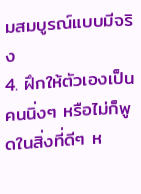มสมบูรณ์แบบมีจริง
4. ฝึกให้ตัวเองเป็นคนนิ่งๆ หรือไม่ก็พูดในสิ่งที่ดีๆ ห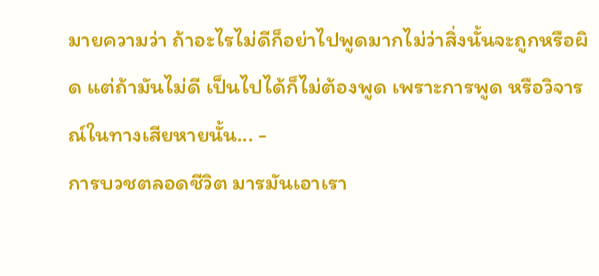มายความว่า ถ้าอะไรไม่ดีก็อย่าไปพูดมากไม่ว่าสิ่งนั้นจะถูกหรือผิด แต่ถ้ามันไม่ดี เป็นไปได้ก็ไม่ต้องพูด เพราะการพูด หรือวิจารณ์ในทางเสียหายนั้น... -
การบวชตลอดชีวิต มารมันเอาเรา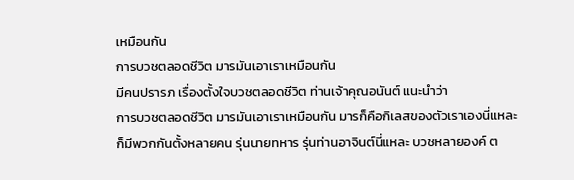เหมือนกัน
การบวชตลอดชีวิต มารมันเอาเราเหมือนกัน
มีคนปรารภ เรื่องตั้งใจบวชตลอดชีวิต ท่านเจ้าคุณอนันต์ แนะนำว่า
การบวชตลอดชีวิต มารมันเอาเราเหมือนกัน มารก็คือกิเลสของตัวเราเองนี่แหละ ก็มีพวกกันตั้งหลายคน รุ่นนายทหาร รุ่นท่านอาจินต์นี่แหละ บวชหลายองค์ ต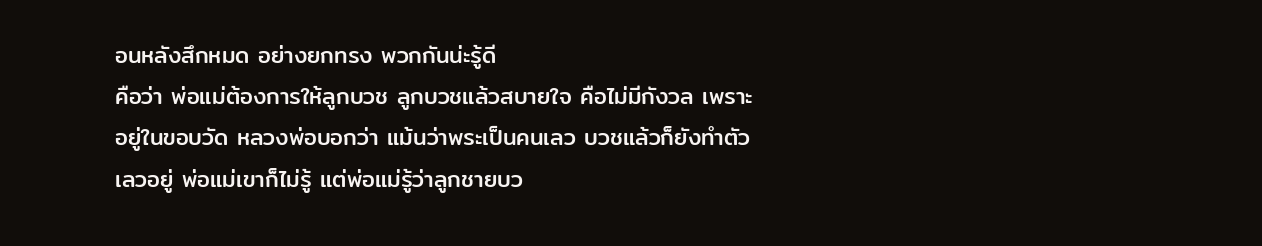อนหลังสึกหมด อย่างยกทรง พวกกันน่ะรู้ดี
คือว่า พ่อแม่ต้องการให้ลูกบวช ลูกบวชแล้วสบายใจ คือไม่มีกังวล เพราะอยู่ในขอบวัด หลวงพ่อบอกว่า แม้นว่าพระเป็นคนเลว บวชแล้วก็ยังทำตัวเลวอยู่ พ่อแม่เขาก็ไม่รู้ แต่พ่อแม่รู้ว่าลูกชายบว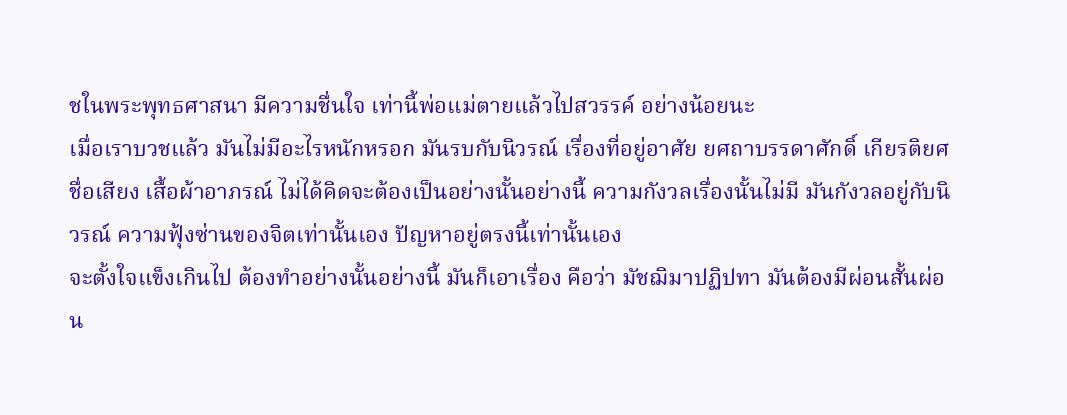ชในพระพุทธศาสนา มีความชื่นใจ เท่านี้พ่อแม่ตายแล้วไปสวรรค์ อย่างน้อยนะ
เมื่อเราบวชแล้ว มันไม่มีอะไรหนักหรอก มันรบกับนิวรณ์ เรื่องที่อยู่อาศัย ยศถาบรรดาศักดิ์ เกียรติยศ ชื่อเสียง เสื้อผ้าอาภรณ์ ไม่ได้คิดจะต้องเป็นอย่างนั้นอย่างนี้ ความกังวลเรื่องนั้นไม่มี มันกังวลอยู่กับนิวรณ์ ความฟุ้งซ่านของจิตเท่านั้นเอง ปัญหาอยู่ตรงนี้เท่านั้นเอง
จะตั้งใจแข็งเกินไป ต้องทำอย่างนั้นอย่างนี้ มันก็เอาเรื่อง คือว่า มัชฌิมาปฏิปทา มันต้องมีผ่อนสั้นผ่อน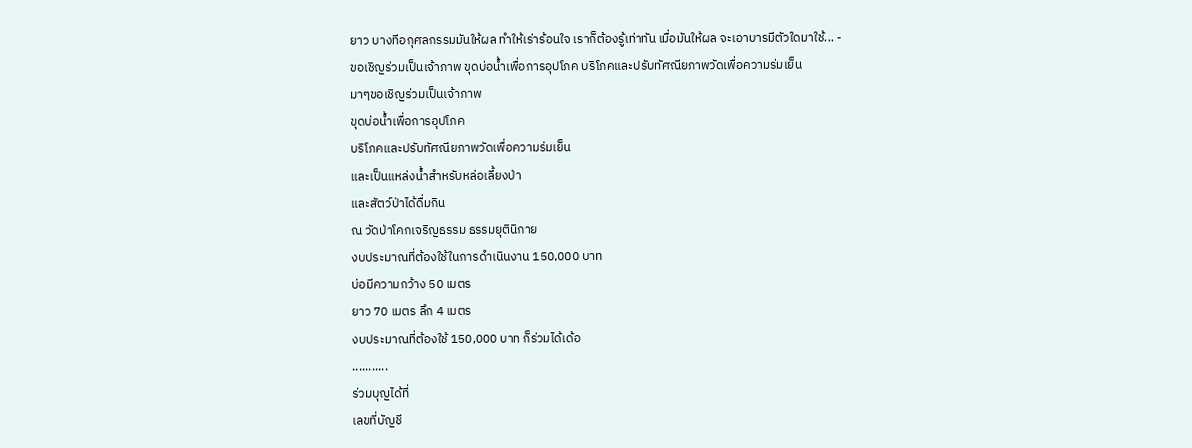ยาว บางทีอกุศลกรรมมันให้ผล ทำให้เร่าร้อนใจ เราก็ต้องรู้เท่าทัน เมื่อมันให้ผล จะเอาบารมีตัวใดมาใช้... -
ขอเชิญร่วมเป็นเจ้าภาพ ขุดบ่อน้ำเพื่อการอุปโภค บริโภคและปรับทัศณียภาพวัดเพื่อความร่มเย็น
มาๆขอเชิญร่วมเป็นเจ้าภาพ
ขุดบ่อน้ำเพื่อการอุปโภค
บริโภคและปรับทัศณียภาพวัดเพื่อความร่มเย็น
และเป็นแหล่งน้ำสำหรับหล่อเลี้ยงป่า
และสัตว์ป่าได้ดื่มกิน
ณ วัดป่าโคกเจริญธรรม ธรรมยุตินิกาย
งบประมาณที่ต้องใช้ในการดำเนินงาน 150,000 บาท
บ่อมีความกว้าง 50 เมตร
ยาว 70 เมตร ลึก 4 เมตร
งบประมาณที่ต้องใช้ 150,000 บาท ก็ร่วมได้เด้อ
...........
ร่วมบุญได้ที่
เลขที่บัญชี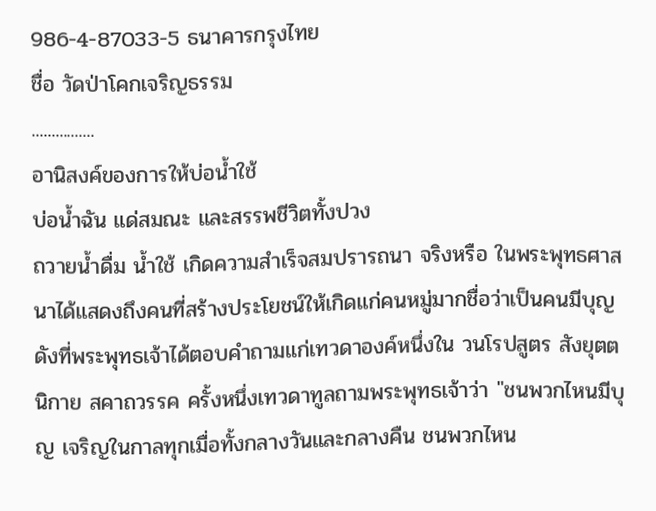986-4-87033-5 ธนาคารกรุงไทย
ชื่อ วัดป่าโคกเจริญธรรม
................
อานิสงค์ของการให้บ่อน้ำใช้
บ่อน้ำฉัน แด่สมณะ และสรรพชีวิตทั้งปวง
ถวายน้ำดื่ม น้ำใช้ เกิดความสำเร็จสมปรารถนา จริงหรือ ในพระพุทธศาสนาได้แสดงถึงคนที่สร้างประโยชน์ให้เกิดแก่คนหมู่มากชื่อว่าเป็นคนมีบุญ
ดังที่พระพุทธเจ้าได้ตอบคำถามแก่เทวดาองค์หนึ่งใน วนโรปสูตร สังยุตตนิกาย สคาถวรรค ครั้งหนึ่งเทวดาทูลถามพระพุทธเจ้าว่า "ชนพวกไหนมีบุญ เจริญในกาลทุกเมื่อทั้งกลางวันและกลางคืน ชนพวกไหน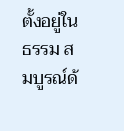ตั้งอยู่ในธรรม สมบูรณ์ด้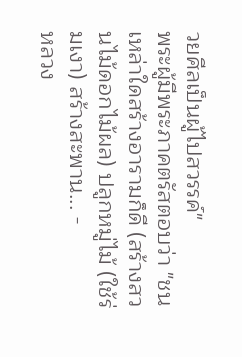วยศีลเป็นผู้ไปสวรรค์"
พระผู้มีพระภาคตรัสตอบว่า "ชนเหล่าใดสร้างอารามก็ดี (สร้างสวนไม้ดอกไม้ผล) ปลูกหมู่ไม้ (ใช้ร่มเงา) สร้างสะพาน... -
หลวง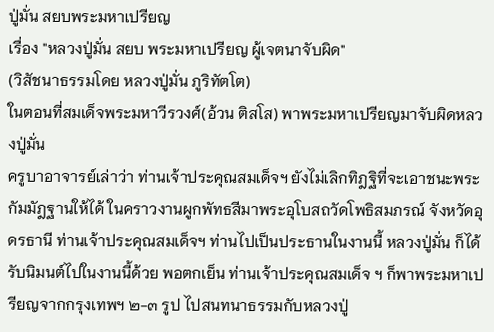ปู่มั่น สยบพระมหาเปรียญ
เรื่อง "หลวงปู่มั่น สยบ พระมหาเปรียญ ผู้เจตนาจับผิด"
(วิสัชนาธรรมโดย หลวงปู่มั่น ภูริทัตโต)
ในตอนที่สมเด็จพระมหาวีรวงศ์(อ้วน ติสโส) พาพระมหาเปรียญมาจับผิดหลวงปู่มั่น
ครูบาอาจารย์เล่าว่า ท่านเจ้าประคุณสมเด็จฯ ยังไม่เลิกทิฎฐิที่จะเอาชนะพระกัมมัฎฐานให้ได้ ในคราวงานผูกพัทธสีมาพระอุโบสถวัดโพธิสมภรณ์ จังหวัดอุดรธานี ท่านเจ้าประคุณสมเด็จฯ ท่านไปเป็นประธานในงานนี้ หลวงปู่มั่น ก็ได้รับนิมนต์ไปในงานนี้ด้วย พอตกเย็น ท่านเจ้าประคุณสมเด็จ ฯ ก็พาพระมหาเปรียญจากกรุงเทพฯ ๒-๓ รูป ไปสนทนาธรรมกับหลวงปู่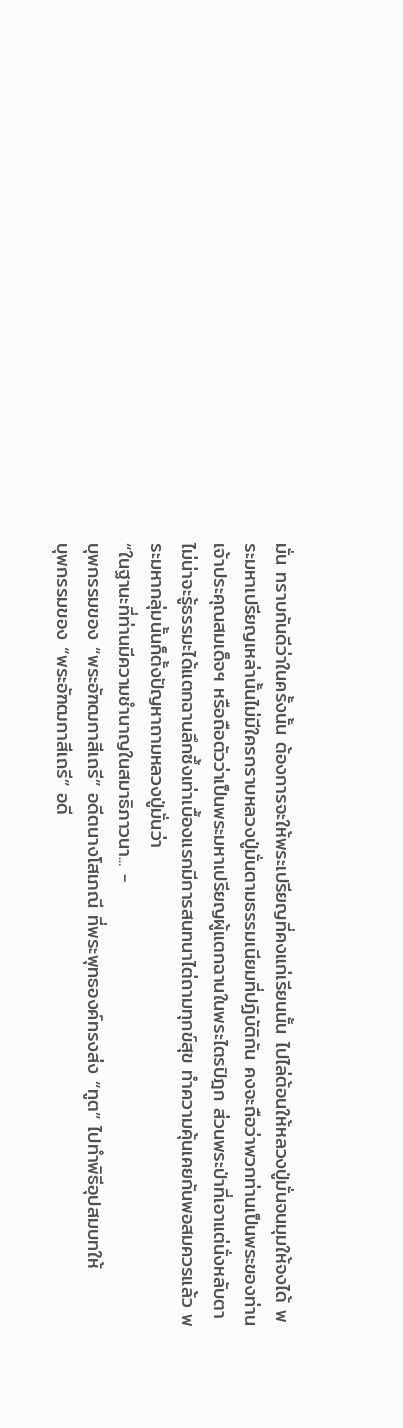มั่น ทราบกันดีว่าในครั้งนั้น ต้องการจะให้พระเปรียญที่คงแก่เรียนนั้น ไปไล่ต้อนให้หลวงปู่มั่นจนมุมให้จงได้ พระมหาเปรียญเหล่านั้นไม่มีใครกราบหลวงปู่มั่นตามธรรมเนียมที่ปฏิบัติกัน คงจะถือว่าพวกท่านเป็นพระของท่านเจ้าประคุณสมเด็จฯ หรือถือตัวว่าเป็นพระมหาเปรียญผู้แตกฉานในพระไตรปิฎก ส่วนพระป่าที่เอาแต่นั่งหลับตา ไม่น่าจะรู้ธรรมะได้แตกฉานลึกซึ้งเท่าเบื้องแรกมีการสนทนาไต่ถามทุกข์สุข ทำความคุ้นเคยกันพอสมควรแล้ว พระมหากลุ่มนั้นก็ตั้งปัญหาถามหลวงปู่มั่นว่า
“ในฐานะที่ท่านมีความชำนาญในสมาธิภาวนา... -
บุพกรรมของ “พระอัฑฒกาสีเถรี” อดีตนางโสเภณี ที่พระพุทธองค์ทรงส่ง “ทูต” ไปทำพิธีอุปสมบทให้
บุพกรรมของ “พระอัฑฒกาสีเถรี” อดี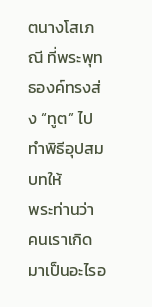ตนางโสเภณี ที่พระพุทธองค์ทรงส่ง “ทูต” ไปทำพิธีอุปสมบทให้
พระท่านว่า คนเราเกิดมาเป็นอะไรอ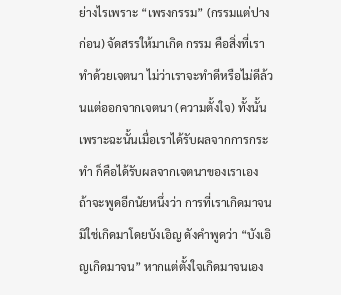ย่างไรเพราะ “เพรงกรรม” (กรรมแต่ปางก่อน) จัดสรรให้มาเกิด กรรม คือสิ่งที่เราทำด้วยเจตนา ไม่ว่าเราจะทำดีหรือไม่ดีล้วนแต่ออกจากเจตนา (ความตั้งใจ) ทั้งนั้น เพราะฉะนั้นเมื่อเราได้รับผลจากการกระทำ ก็คือได้รับผลจากเจตนาของเราเอง
ถ้าจะพูดอีกนัยหนึ่งว่า การที่เราเกิดมาจนมิใช่เกิดมาโดยบังเอิญ ดังคำพูดว่า “บังเอิญเกิดมาจน” หากแต่ตั้งใจเกิดมาจนเอง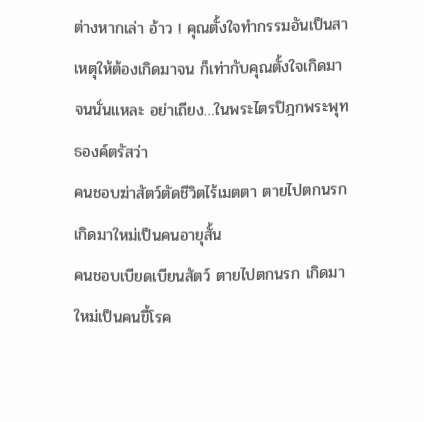ต่างหากเล่า อ้าว ! คุณตั้งใจทำกรรมอันเป็นสาเหตุให้ต้องเกิดมาจน ก็เท่ากับคุณตั้งใจเกิดมาจนนั่นแหละ อย่าเถียง…ในพระไตรปิฎกพระพุทธองค์ตรัสว่า
คนชอบฆ่าสัตว์ตัดชีวิตไร้เมตตา ตายไปตกนรก เกิดมาใหม่เป็นคนอายุสั้น
คนชอบเบียดเบียนสัตว์ ตายไปตกนรก เกิดมาใหม่เป็นคนขี้โรค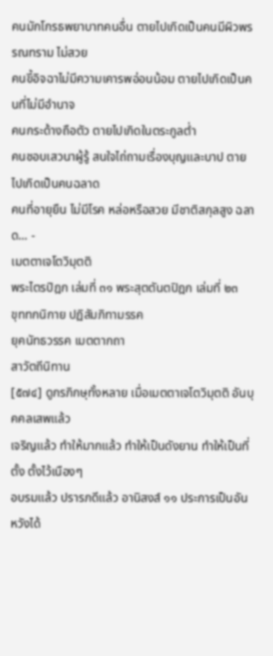คนมักโกรธพยาบาทคนอื่น ตายไปเกิดเป็นคนมีผิวพรรณทราม ไม่สวย
คนขี้อิจฉาไม่มีความเคารพอ่อนน้อม ตายไปเกิดเป็นคนที่ไม่มีอำนาจ
คนกระด้างถือตัว ตายไปเกิดในตระกูลต่ำ
คนชอบเสวนาผู้รู้ สนใจไถ่ถามเรื่องบุญและบาป ตายไปเกิดเป็นคนฉลาด
คนที่อายุยืน ไม่มีโรค หล่อหรือสวย มีชาติสกุลสูง ฉลาด... -
เมตตาเจโตวิมุตติ
พระไตรปิฎก เล่มที่ ๓๑ พระสุตตันตปิฎก เล่มที่ ๒๓
ขุททกนิกาย ปฏิสัมภิทามรรค
ยุคนัทธวรรค เมตตากถา
สาวัตถีนิทาน
[๕๗๔] ดูกรภิกษุทั้งหลาย เมื่อเมตตาเจโตวิมุตติ อันบุคคลเสพแล้ว
เจริญแล้ว ทำให้มากแล้ว ทำให้เป็นดังยาน ทำให้เป็นที่ตั้ง ตั้งไว้เนืองๆ
อบรมแล้ว ปรารภดีแล้ว อานิสงส์ ๑๑ ประการเป็นอันหวังได้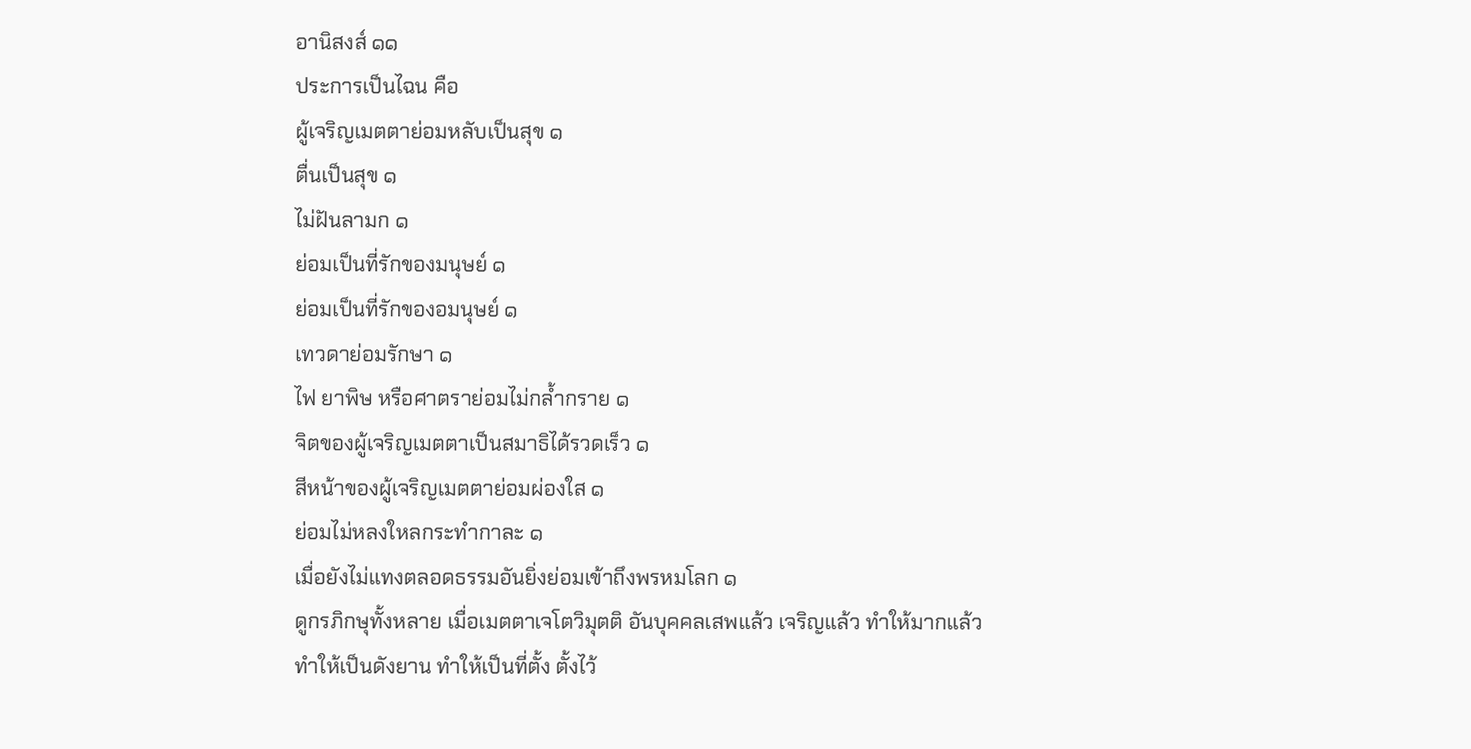อานิสงส์ ๑๑
ประการเป็นไฉน คือ
ผู้เจริญเมตตาย่อมหลับเป็นสุข ๑
ตื่นเป็นสุข ๑
ไม่ฝันลามก ๑
ย่อมเป็นที่รักของมนุษย์ ๑
ย่อมเป็นที่รักของอมนุษย์ ๑
เทวดาย่อมรักษา ๑
ไฟ ยาพิษ หรือศาตราย่อมไม่กล้ำกราย ๑
จิตของผู้เจริญเมตตาเป็นสมาธิได้รวดเร็ว ๑
สีหน้าของผู้เจริญเมตตาย่อมผ่องใส ๑
ย่อมไม่หลงใหลกระทำกาละ ๑
เมื่อยังไม่แทงตลอดธรรมอันยิ่งย่อมเข้าถึงพรหมโลก ๑
ดูกรภิกษุทั้งหลาย เมื่อเมตตาเจโตวิมุตติ อันบุคคลเสพแล้ว เจริญแล้ว ทำให้มากแล้ว
ทำให้เป็นดังยาน ทำให้เป็นที่ตั้ง ตั้งไว้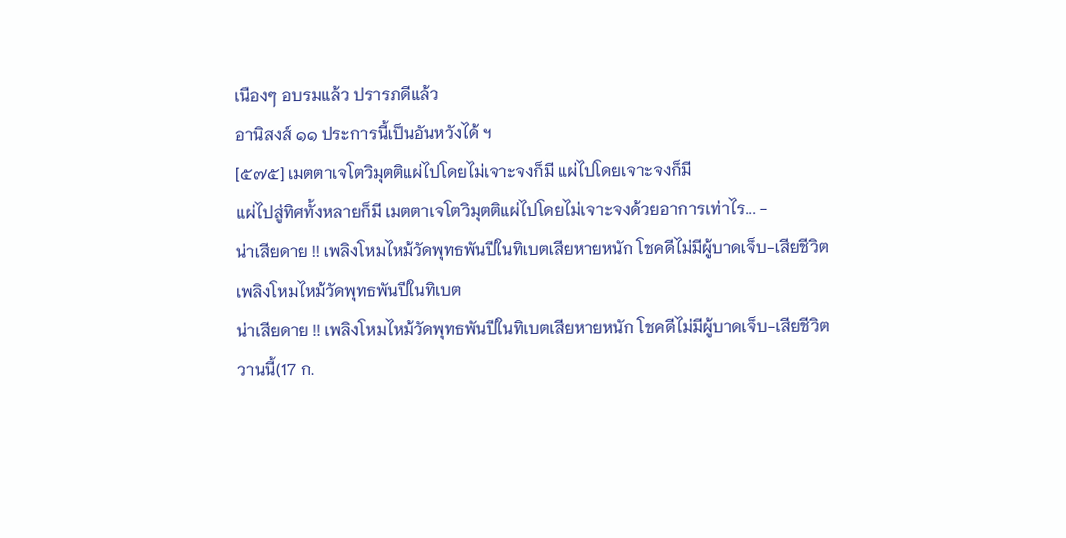เนืองๆ อบรมแล้ว ปรารภดีแล้ว
อานิสงส์ ๑๑ ประการนี้เป็นอันหวังได้ ฯ
[๕๗๕] เมตตาเจโตวิมุตติแผ่ไปโดยไม่เจาะจงก็มี แผ่ไปโดยเจาะจงก็มี
แผ่ไปสู่ทิศทั้งหลายก็มี เมตตาเจโตวิมุตติแผ่ไปโดยไม่เจาะจงด้วยอาการเท่าไร... -
น่าเสียดาย !! เพลิงโหมไหม้วัดพุทธพันปีในทิเบตเสียหายหนัก โชคดีไม่มีผู้บาดเจ็บ-เสียชีวิต
เพลิงโหมไหม้วัดพุทธพันปีในทิเบต
น่าเสียดาย !! เพลิงโหมไหม้วัดพุทธพันปีในทิเบตเสียหายหนัก โชคดีไม่มีผู้บาดเจ็บ-เสียชีวิต
วานนี้(17 ก.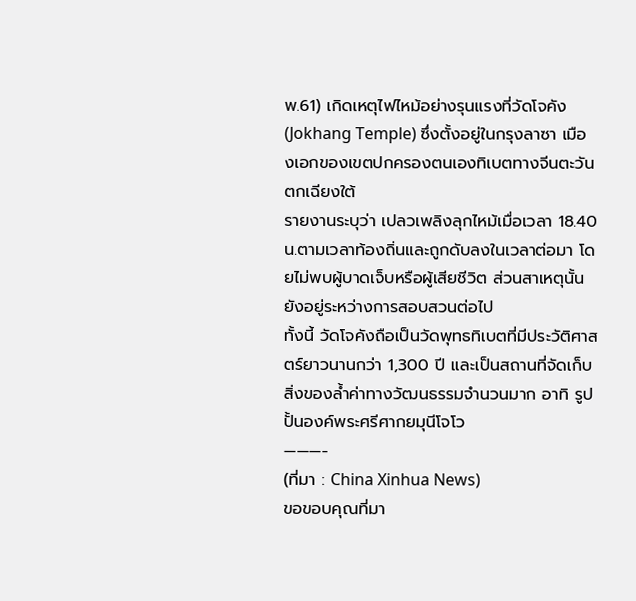พ.61) เกิดเหตุไฟไหม้อย่างรุนแรงที่วัดโจคัง (Jokhang Temple) ซึ่งตั้งอยู่ในกรุงลาซา เมืองเอกของเขตปกครองตนเองทิเบตทางจีนตะวันตกเฉียงใต้
รายงานระบุว่า เปลวเพลิงลุกไหม้เมื่อเวลา 18.40 น.ตามเวลาท้องถิ่นและถูกดับลงในเวลาต่อมา โดยไม่พบผู้บาดเจ็บหรือผู้เสียชีวิต ส่วนสาเหตุนั้นยังอยู่ระหว่างการสอบสวนต่อไป
ทั้งนี้ วัดโจคังถือเป็นวัดพุทธทิเบตที่มีประวัติศาสตร์ยาวนานกว่า 1,300 ปี และเป็นสถานที่จัดเก็บสิ่งของล้ำค่าทางวัฒนธรรมจำนวนมาก อาทิ รูปปั้นองค์พระศรีศากยมุนีโจโว
———-
(ที่มา : China Xinhua News)
ขอขอบคุณที่มา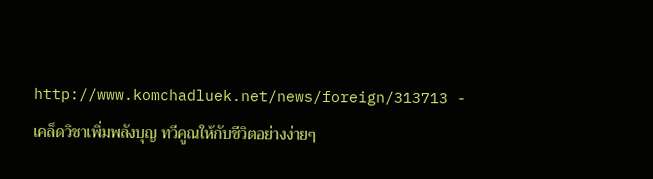http://www.komchadluek.net/news/foreign/313713 -
เคล็ดวิชาเพิ่มพลังบุญ ทวีคูณให้กับชีวิตอย่างง่ายๆ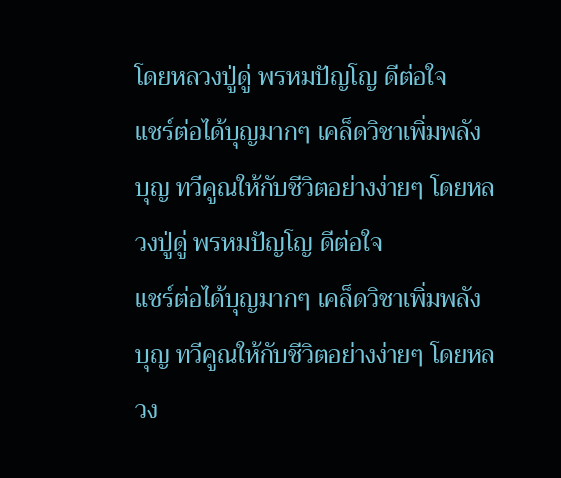โดยหลวงปู่ดู่ พรหมปัญโญ ดีต่อใจ
แชร์ต่อได้บุญมากๆ เคล็ดวิชาเพิ่มพลังบุญ ทวีคูณให้กับชีวิตอย่างง่ายๆ โดยหลวงปู่ดู่ พรหมปัญโญ ดีต่อใจ
แชร์ต่อได้บุญมากๆ เคล็ดวิชาเพิ่มพลังบุญ ทวีคูณให้กับชีวิตอย่างง่ายๆ โดยหลวง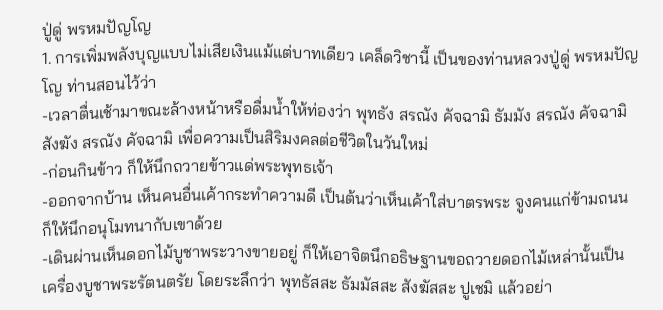ปู่ดู่ พรหมปัญโญ
1. การเพิ่มพลังบุญแบบไม่เสียเงินแม้แต่บาทเดียว เคล็ดวิชานี้ เป็นของท่านหลวงปู่ดู่ พรหมปัญโญ ท่านสอนไว้ว่า
-เวลาตื่นเช้ามาขณะล้างหน้าหรือดื่มน้ำให้ท่องว่า พุทธัง สรณัง คัจฉามิ ธัมมัง สรณัง คัจฉามิ สังฆัง สรณัง คัจฉามิ เพื่อความเป็นสิริมงคลต่อชีวิตในวันใหม่
-ก่อนกินข้าว ก็ให้นึกถวายข้าวแด่พระพุทธเจ้า
-ออกจากบ้าน เห็นคนอื่นเค้ากระทำความดี เป็นต้นว่าเห็นเค้าใส่บาตรพระ จูงคนแก่ข้ามถนน ก็ให้นึกอนุโมทนากับเขาด้วย
-เดินผ่านเห็นดอกไม้บูชาพระวางขายอยู่ ก็ให้เอาจิตนึกอธิษฐานขอถวายดอกไม้เหล่านั้นเป็นเครื่องบูชาพระรัตนตรัย โดยระลึกว่า พุทธัสสะ ธัมมัสสะ สังฆัสสะ ปูเชมิ แล้วอย่า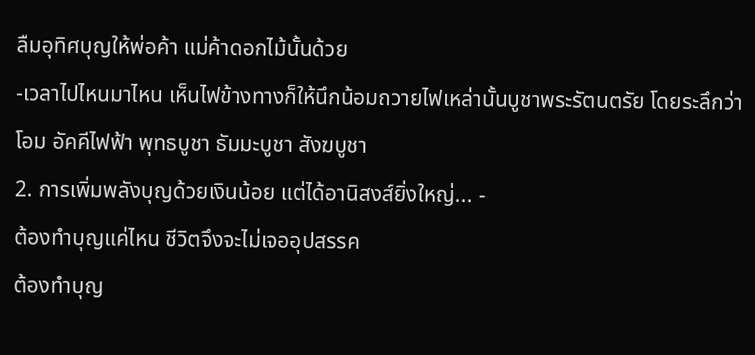ลืมอุทิศบุญให้พ่อค้า แม่ค้าดอกไม้นั้นด้วย
-เวลาไปไหนมาไหน เห็นไฟข้างทางก็ให้นึกน้อมถวายไฟเหล่านั้นบูชาพระรัตนตรัย โดยระลึกว่า โอม อัคคีไฟฟ้า พุทธบูชา ธัมมะบูชา สังฆบูชา
2. การเพิ่มพลังบุญด้วยเงินน้อย แต่ได้อานิสงส์ยิ่งใหญ่... -
ต้องทำบุญแค่ไหน ชีวิตจึงจะไม่เจออุปสรรค
ต้องทำบุญ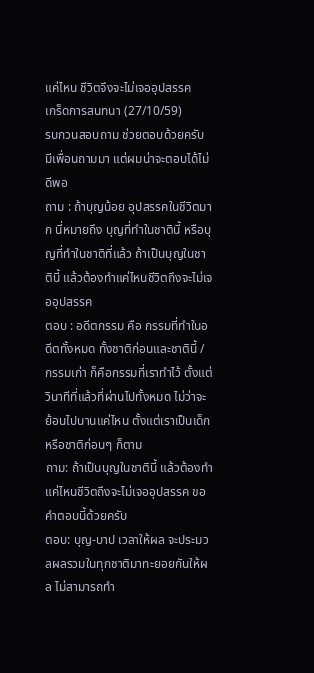แค่ไหน ชีวิตจึงจะไม่เจออุปสรรค
เกร็ดการสนทนา (27/10/59)
รบกวนสอบถาม ช่วยตอบด้วยครับ มีเพื่อนถามมา แต่ผมน่าจะตอบได้ไม่ดีพอ
ถาม : ถ้าบุญน้อย อุปสรรคในชีวิตมาก นี่หมายถึง บุญที่ทำในชาตินี้ หรือบุญที่ทำในชาติที่แล้ว ถ้าเป็นบุญในชาตินี้ แล้วต้องทำแค่ไหนชีวิตถึงจะไม่เจออุปสรรค
ตอบ : อดีตกรรม คือ กรรมที่ทำในอดีตทั้งหมด ทั้งชาติก่อนและชาตินี้ / กรรมเก่า ก็คือกรรมที่เราทำไว้ ตั้งแต่วินาทีที่แล้วที่ผ่านไปทั้งหมด ไม่ว่าจะย้อนไปนานแค่ไหน ตั้งแต่เราเป็นเด็ก หรือชาติก่อนๆ ก็ตาม
ถาม: ถ้าเป็นบุญในชาตินี้ แล้วต้องทำแค่ไหนชีวิตถึงจะไม่เจออุปสรรค ขอคำตอบนี้ด้วยครับ
ตอบ: บุญ-บาป เวลาให้ผล จะประมวลผลรวมในทุกชาติมาทะยอยกันให้ผล ไม่สามารถทำ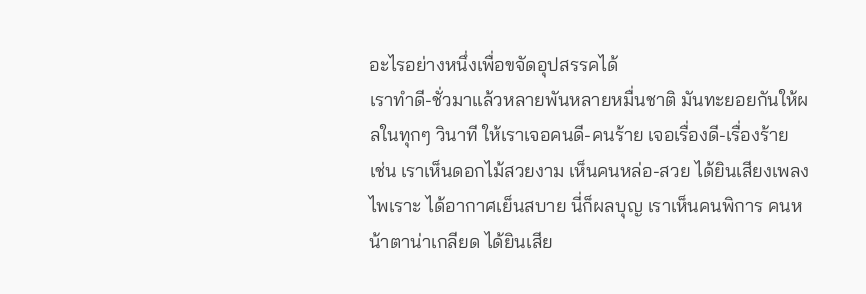อะไรอย่างหนึ่งเพื่อขจัดอุปสรรคได้
เราทำดี-ชั่วมาแล้วหลายพันหลายหมื่นชาติ มันทะยอยกันให้ผลในทุกๆ วินาที ให้เราเจอคนดี-คนร้าย เจอเรื่องดี-เรื่องร้าย
เช่น เราเห็นดอกไม้สวยงาม เห็นคนหล่อ-สวย ได้ยินเสียงเพลงไพเราะ ได้อากาศเย็นสบาย นี่ก็ผลบุญ เราเห็นคนพิการ คนหน้าตาน่าเกลียด ได้ยินเสีย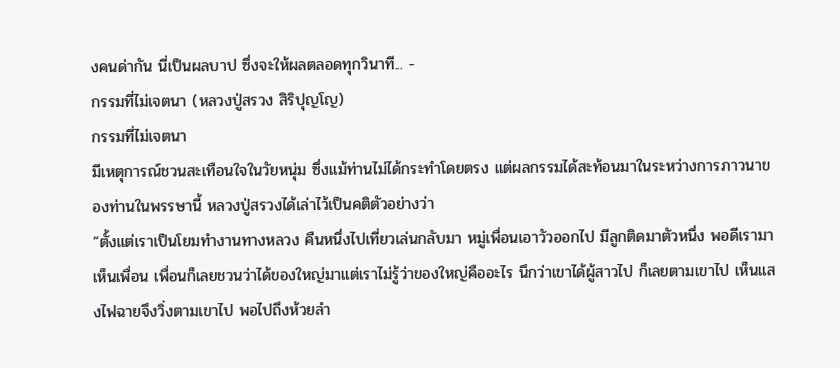งคนด่ากัน นี่เป็นผลบาป ซึ่งจะให้ผลตลอดทุกวินาที... -
กรรมที่ไม่เจตนา (หลวงปู่สรวง สิริปุญโญ)
กรรมที่ไม่เจตนา
มีเหตุการณ์ชวนสะเทือนใจในวัยหนุ่ม ซึ่งแม้ท่านไม่ได้กระทำโดยตรง แต่ผลกรรมได้สะท้อนมาในระหว่างการภาวนาของท่านในพรรษานี้ หลวงปู่สรวงได้เล่าไว้เป็นคติตัวอย่างว่า
“ตั้งแต่เราเป็นโยมทำงานทางหลวง คืนหนึ่งไปเที่ยวเล่นกลับมา หมู่เพื่อนเอาวัวออกไป มีลูกติดมาตัวหนึ่ง พอดีเรามาเห็นเพื่อน เพื่อนก็เลยชวนว่าได้ของใหญ่มาแต่เราไม่รู้ว่าของใหญ่คืออะไร นึกว่าเขาได้ผู้สาวไป ก็เลยตามเขาไป เห็นแสงไฟฉายจึงวิ่งตามเขาไป พอไปถึงห้วยลำ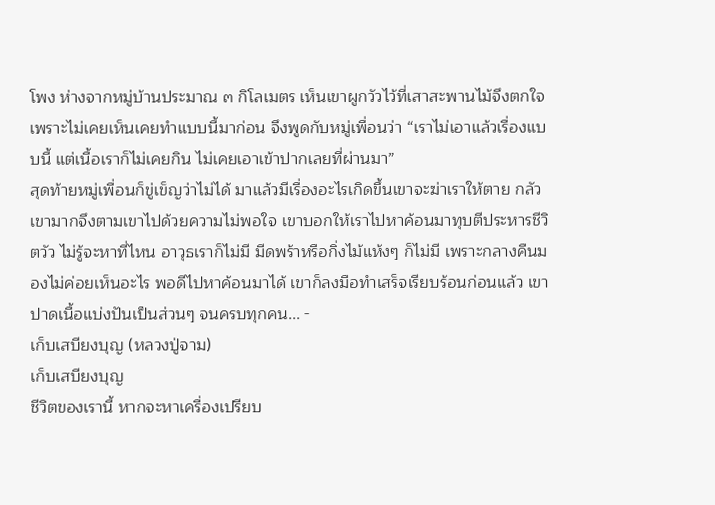โพง ห่างจากหมู่บ้านประมาณ ๓ กิโลเมตร เห็นเขาผูกวัวไว้ที่เสาสะพานไม้จึงตกใจเพราะไม่เคยเห็นเคยทำแบบนี้มาก่อน จึงพูดกับหมู่เพื่อนว่า “เราไม่เอาแล้วเรื่องแบบนี้ แต่เนื้อเราก็ไม่เคยกิน ไม่เคยเอาเข้าปากเลยที่ผ่านมา”
สุดท้ายหมู่เพื่อนก็ขู่เข็ญว่าไม่ได้ มาแล้วมีเรื่องอะไรเกิดขึ้นเขาจะฆ่าเราให้ตาย กลัวเขามากจึงตามเขาไปด้วยความไม่พอใจ เขาบอกให้เราไปหาค้อนมาทุบตีประหารชีวิตวัว ไม่รู้จะหาที่ไหน อาวุธเราก็ไม่มี มีดพร้าหรือกิ่งไม้แห้งๆ ก็ไม่มี เพราะกลางคืนมองไม่ค่อยเห็นอะไร พอดีไปหาค้อนมาได้ เขาก็ลงมือทำเสร็จเรียบร้อนก่อนแล้ว เขาปาดเนื้อแบ่งปันเป็นส่วนๆ จนครบทุกคน... -
เก็บเสบียงบุญ (หลวงปู่จาม)
เก็บเสบียงบุญ
ชีวิตของเรานี้ หากจะหาเครื่องเปรียบ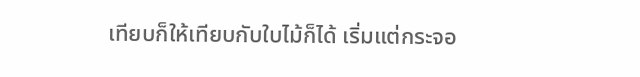เทียบก็ให้เทียบกับใบไม้ก็ได้ เริ่มแต่กระจอ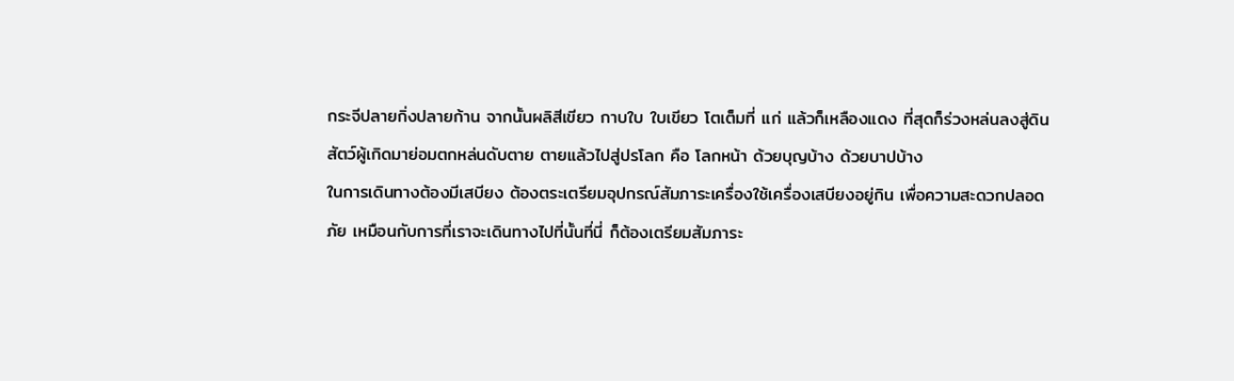กระจีปลายกิ่งปลายก้าน จากนั้นผลิสีเขียว กาบใบ ใบเขียว โตเต็มที่ แก่ แล้วก็เหลืองแดง ที่สุดก็ร่วงหล่นลงสู่ดิน
สัตว์ผู้เกิดมาย่อมตกหล่นดับตาย ตายแล้วไปสู่ปรโลก คือ โลกหน้า ด้วยบุญบ้าง ด้วยบาปบ้าง
ในการเดินทางต้องมีเสบียง ต้องตระเตรียมอุปกรณ์สัมภาระเครื่องใช้เครื่องเสบียงอยู่กิน เพื่อความสะดวกปลอดภัย เหมือนกับการที่เราจะเดินทางไปที่นั้นที่นี่ ก็ต้องเตรียมสัมภาระ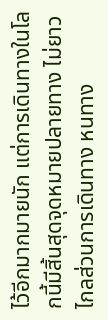ไว้อีกมากมายนัก แต่การเดินทางในโลกนี้มีสิ้นสุดจุดหมายปลายทาง ไม่ยาวไกลส่วนการเดินทาง หนทาง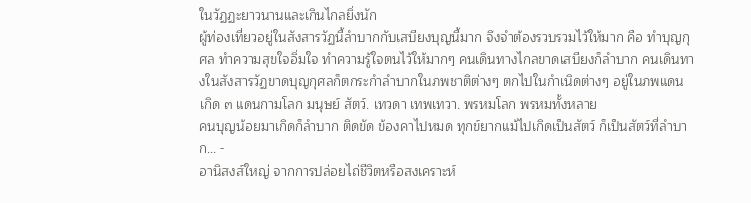ในวัฏฏะยาวนานและเกินไกลยิ่งนัก
ผู้ท่องเที่ยวอยู่ในสังสารวัฏนี้ลำบากกับเสบียงบุญนี้มาก จึงจำต้องรวบรวมไว้ให้มาก คือ ทำบุญกุศล ทำความสุขใจอิ่มใจ ทำความรู้ใจตนไว้ให้มากๆ คนเดินทางไกลขาดเสบียงก็ลำบาก คนเดินทางในสังสารวัฏขาดบุญกุศลก็ตกระกำลำบากในภพชาติต่างๆ ตกไปในกำเนิดต่างๆ อยู่ในภพแดนเกิด ๓ แดนกามโลก มนุษย์ สัตว์. เทวดา เทพเทวา. พรหมโลก พรหมทั้งหลาย
คนบุญน้อยมาเกิดก็ลำบาก ติดขัด ข้องคาไปหมด ทุกข์ยากแม้ไปเกิดเป็นสัตว์ ก็เป็นสัตว์ที่ลำบาก... -
อานิสงส์ใหญ่ จากการปล่อยไถ่ชีวิตหรือสงเคราะห์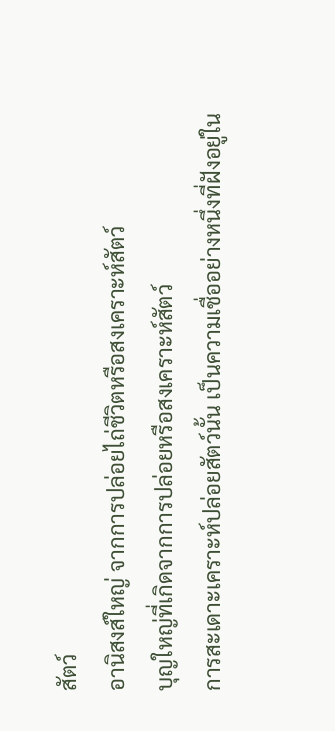สัตว์
อานิสงส์ใหญ่ จากการปล่อยไถ่ชีวิตหรือสงเคราะห์สัตว์
บุญใหญ่ที่เกิดจากการปล่อยหรือสงเคราะห์สัตว์
การสะเดาะเคราะห์ปล่อยสัตว์นั้น เป็นความเชื่ออย่างหนึ่งที่ฝังอยู่ใน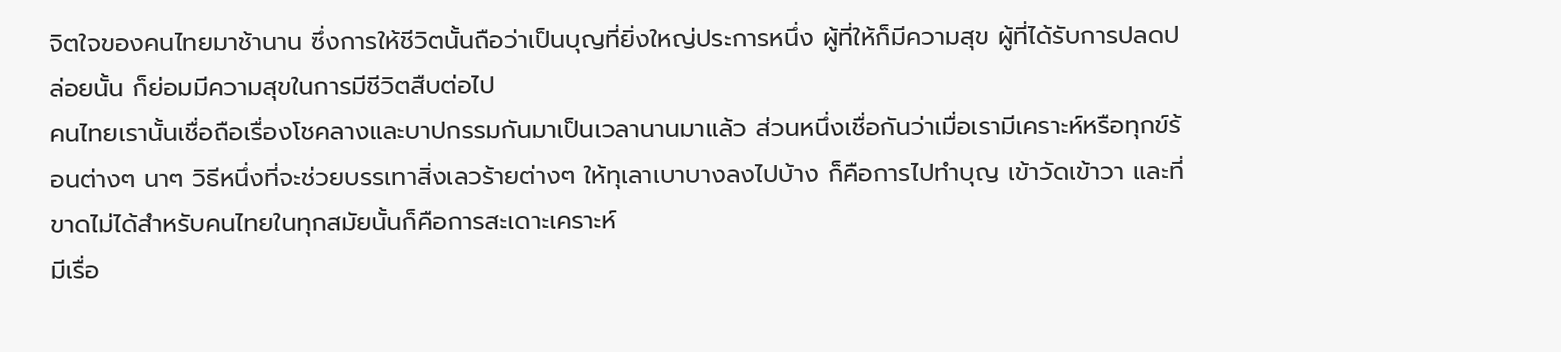จิตใจของคนไทยมาช้านาน ซึ่งการให้ชีวิตนั้นถือว่าเป็นบุญที่ยิ่งใหญ่ประการหนึ่ง ผู้ที่ให้ก็มีความสุข ผู้ที่ได้รับการปลดปล่อยนั้น ก็ย่อมมีความสุขในการมีชีวิตสืบต่อไป
คนไทยเรานั้นเชื่อถือเรื่องโชคลางและบาปกรรมกันมาเป็นเวลานานมาแล้ว ส่วนหนึ่งเชื่อกันว่าเมื่อเรามีเคราะห์หรือทุกข์ร้อนต่างๆ นาๆ วิธีหนึ่งที่จะช่วยบรรเทาสิ่งเลวร้ายต่างๆ ให้ทุเลาเบาบางลงไปบ้าง ก็คือการไปทำบุญ เข้าวัดเข้าวา และที่ขาดไม่ได้สำหรับคนไทยในทุกสมัยนั้นก็คือการสะเดาะเคราะห์
มีเรื่อ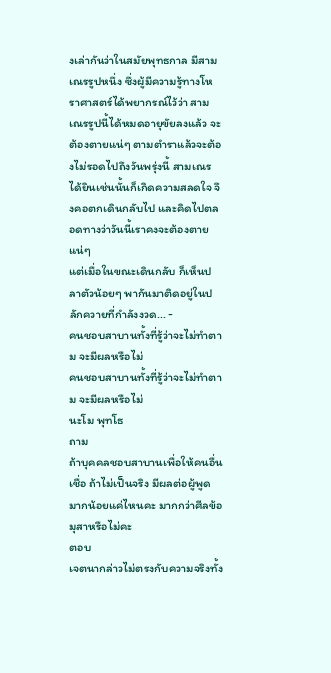งเล่ากันว่าในสมัยพุทธกาล มีสามเณรรูปหนึ่ง ซึ่งผู้มีความรู้ทางโหราศาสตร์ได้พยากรณ์ไว้ว่า สามเณรรูปนี้ได้หมดอายุขัยลงแล้ว จะต้องตายแน่ๆ ตามตำราแล้วจะต้องไม่รอดไปถึงวันพรุ่งนี้ สามเณรได้ยินเช่นนั้นก็เกิดความสลดใจ จึงคอตกเดินกลับไป และคิดไปตลอดทางว่าวันนี้เราคงจะต้องตายแน่ๆ
แต่เมื่อในขณะเดินกลับ ก็เห็นปลาตัวน้อยๆ พากันมาติดอยู่ในปลักควายที่กำลังงวด... -
คนชอบสาบานทั้งที่รู้ว่าจะไม่ทำตาม จะมีผลหรือไม่
คนชอบสาบานทั้งที่รู้ว่าจะไม่ทำตาม จะมีผลหรือไม่
นะโม พุทโธ
ถาม
ถ้าบุคคลชอบสาบานเพื่อให้คนอื่นเชื่อ ถ้าไม่เป็นจริง มีผลต่อผู้พูดมากน้อยแค่ไหนคะ มากกว่าศีลข้อมุสาหรือไม่คะ
ตอบ
เจตนากล่าวไม่ตรงกับความจริงทั้ง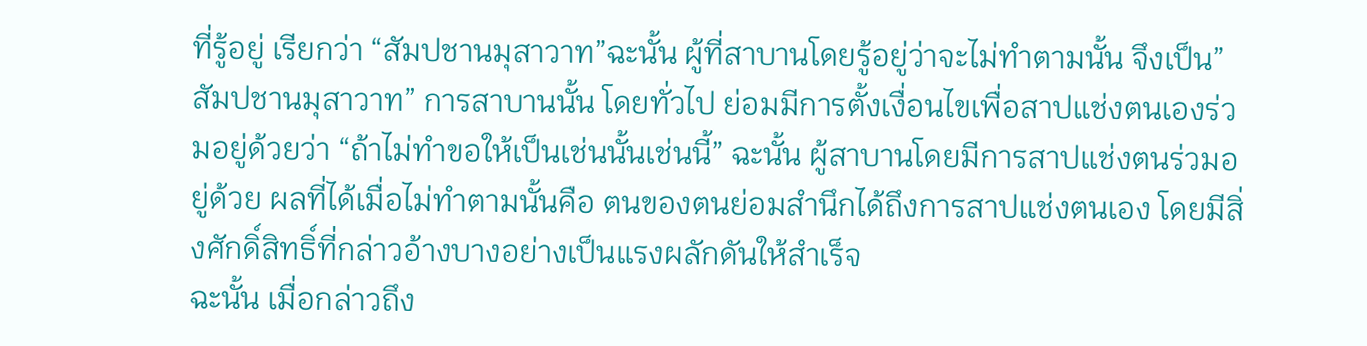ที่รู้อยู่ เรียกว่า “สัมปชานมุสาวาท”ฉะนั้น ผู้ที่สาบานโดยรู้อยู่ว่าจะไม่ทำตามนั้น จึงเป็น”สัมปชานมุสาวาท” การสาบานนั้น โดยทั่วไป ย่อมมีการตั้งเงื่อนไขเพื่อสาปแช่งตนเองร่วมอยู่ด้วยว่า “ถ้าไม่ทำขอให้เป็นเช่นนั้นเช่นนี้” ฉะนั้น ผู้สาบานโดยมีการสาปแช่งตนร่วมอยู่ด้วย ผลที่ได้เมื่อไม่ทำตามนั้นคือ ตนของตนย่อมสำนึกได้ถึงการสาปแช่งตนเอง โดยมีสิ่งศักดิ์สิทธิ์ที่กล่าวอ้างบางอย่างเป็นแรงผลักดันให้สำเร็จ
ฉะนั้น เมื่อกล่าวถึง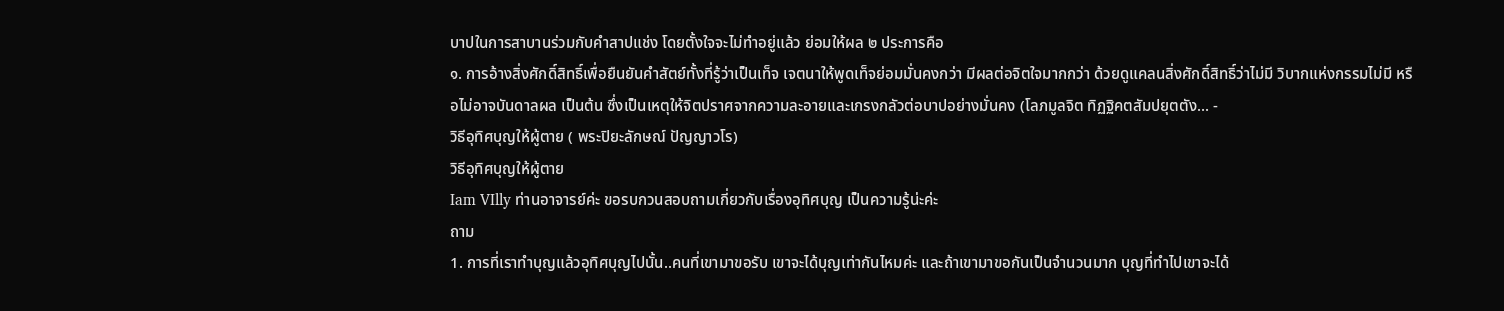บาปในการสาบานร่วมกับคำสาปแช่ง โดยตั้งใจจะไม่ทำอยู่แล้ว ย่อมให้ผล ๒ ประการคือ
๑. การอ้างสิ่งศักดิ์สิทธิ์เพื่อยืนยันคำสัตย์ทั้งที่รู้ว่าเป็นเท็จ เจตนาให้พูดเท็จย่อมมั่นคงกว่า มีผลต่อจิตใจมากกว่า ด้วยดูแคลนสิ่งศักดิ์สิทธิ์ว่าไม่มี วิบากแห่งกรรมไม่มี หรือไม่อาจบันดาลผล เป็นต้น ซึ่งเป็นเหตุให้จิตปราศจากความละอายและเกรงกลัวต่อบาปอย่างมั่นคง (โลภมูลจิต ทิฏฐิคตสัมปยุตตัง... -
วิธีอุทิศบุญให้ผู้ตาย ( พระปิยะลักษณ์ ปัญญาวโร)
วิธีอุทิศบุญให้ผู้ตาย
Iam VIlly ท่านอาจารย์ค่ะ ขอรบกวนสอบถามเกี่ยวกับเรื่องอุทิศบุญ เป็นความรู้น่ะค่ะ
ถาม
1. การที่เราทำบุญแล้วอุทิศบุญไปนั้น..คนที่เขามาขอรับ เขาจะได้บุญเท่ากันไหมค่ะ และถ้าเขามาขอกันเป็นจำนวนมาก บุญที่ทำไปเขาจะได้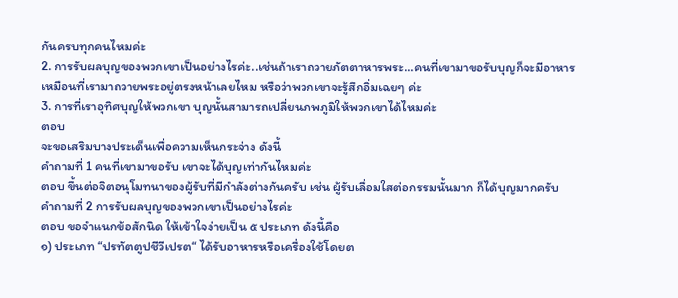กันครบทุกคนไหมค่ะ
2. การรับผลบุญของพวกเขาเป็นอย่างไรค่ะ..เช่นถ้าเราถวายภัตตาหารพระ…คนที่เขามาขอรับบุญก็จะมีอาหารเหมือนที่เรามาถวายพระอยู่ตรงหน้าเลยไหม หรือว่าพวกเขาจะรู้สึกอิ่มเฉยๆ ค่ะ
3. การที่เราอุทิศบุญให้พวกเขา บุญนั้นสามารถเปลี่ยนภพภูมิให้พวกเขาได้ไหมค่ะ
ตอบ
จะขอเสริมบางประเด็นเพื่อความเห็นกระจ่าง ดังนี้
คำถามที่ 1 คนที่เขามาขอรับ เขาจะได้บุญเท่ากันไหมค่ะ
ตอบ ขึ้นต่อจิตอนุโมทนาของผู้รับที่มีกำลังต่างกันครับ เช่น ผู้รับเลื่อมใสต่อกรรมนั้นมาก ก็ได้บุญมากครับ
คำถามที่ 2 การรับผลบุญของพวกเขาเป็นอย่างไรค่ะ
ตอบ ขอจำแนกข้อสักนิด ให้เข้าใจง่ายเป็น ๕ ประเภท ดังนี้คือ
๑) ประเภท “ปรทัตตูปชีวีเปรต“ ได้รับอาหารหรือเครื่องใช้โดยต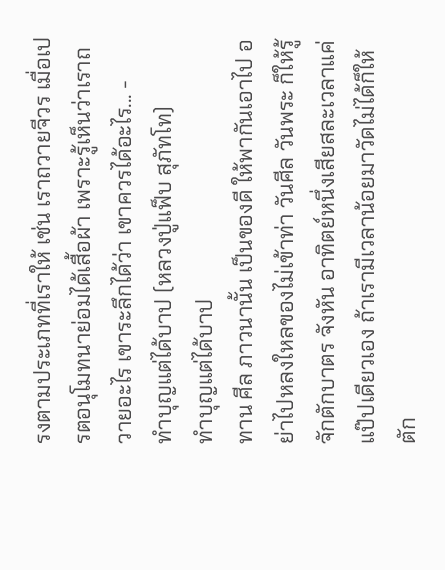รงตามประเภทที่เราให้ เช่น เราถวายจีวร เมื่อเปรตอนุโมทนาย่อมได้เสื้อผ้า เพราะรู้เห็นว่าเราถวายอะไร เขาระลึกได้ว่า เขาควรได้อะไร... -
ทำบุญแต่ได้บาป (หลวงปู่แฟ็บ สุภัทโท)
ทำบุญแต่ได้บาป
ทาน ศีล ภาวนานั้น เป็นของดี ให้พากันเอาไป อย่าไปหลงใหลของไม่เข้าท่า วันศีล วันพระ ก็ให้รู้จักตักบาตร จังหัน อาทิตย์หนึ่งเสียสละเวลาแค่แป๊ปเดียวเอง ถ้าเรามีเวลาน้อยมาวัดไม่ได้ก็ให้ตัก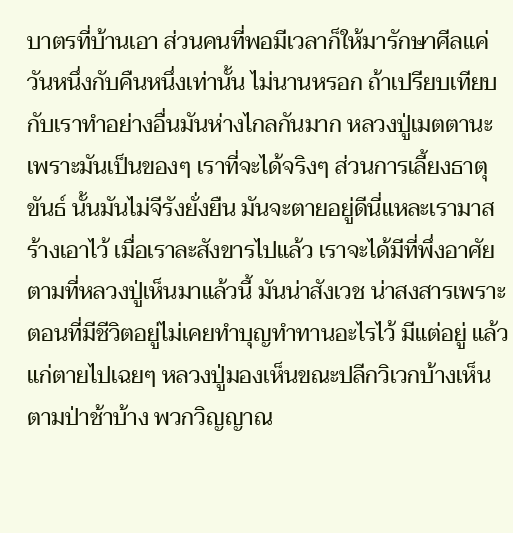บาตรที่บ้านเอา ส่วนคนที่พอมีเวลาก็ให้มารักษาศีลแค่วันหนึ่งกับคืนหนึ่งเท่านั้น ไม่นานหรอก ถ้าเปรียบเทียบกับเราทำอย่างอื่นมันห่างไกลกันมาก หลวงปู่เมตตานะเพราะมันเป็นของๆ เราที่จะได้จริงๆ ส่วนการเลี้ยงธาตุขันธ์ นั้นมันไม่จีรังยั่งยืน มันจะตายอยู่ดีนี่แหละเรามาสร้างเอาไว้ เมื่อเราละสังขารไปแล้ว เราจะได้มีที่พึ่งอาศัย
ตามที่หลวงปู่เห็นมาแล้วนี้ มันน่าสังเวช น่าสงสารเพราะตอนที่มีชีวิตอยู่ไม่เคยทำบุญทำทานอะไรไว้ มีแต่อยู่ แล้วแก่ตายไปเฉยๆ หลวงปู่มองเห็นขณะปลีกวิเวกบ้างเห็นตามป่าช้าบ้าง พวกวิญญาณ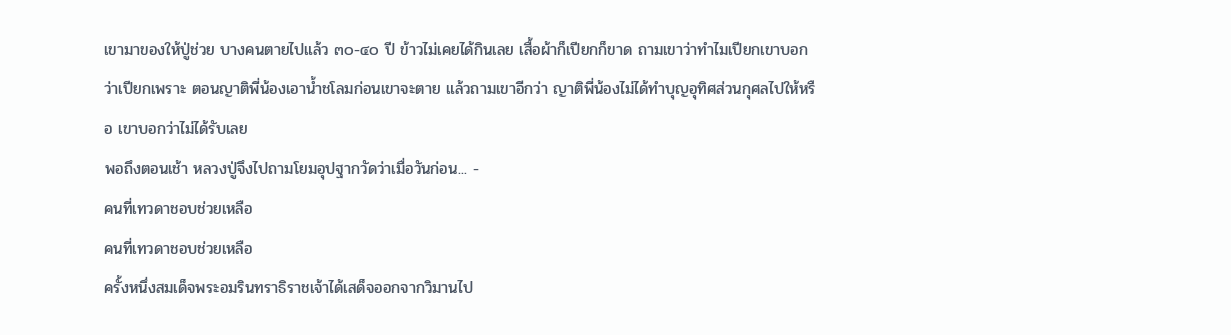เขามาของให้ปู่ช่วย บางคนตายไปแล้ว ๓๐-๔๐ ปี ข้าวไม่เคยได้กินเลย เสื้อผ้าก็เปียกก็ขาด ถามเขาว่าทำไมเปียกเขาบอกว่าเปียกเพราะ ตอนญาติพี่น้องเอาน้ำชโลมก่อนเขาจะตาย แล้วถามเขาอีกว่า ญาติพี่น้องไม่ได้ทำบุญอุทิศส่วนกุศลไปให้หรือ เขาบอกว่าไม่ได้รับเลย
พอถึงตอนเช้า หลวงปู่จึงไปถามโยมอุปฐากวัดว่าเมื่อวันก่อน... -
คนที่เทวดาชอบช่วยเหลือ
คนที่เทวดาชอบช่วยเหลือ
ครั้งหนึ่งสมเด็จพระอมรินทราธิราชเจ้าได้เสด็จออกจากวิมานไป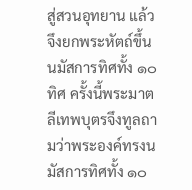สู่สวนอุทยาน แล้วจึงยกพระหัตถ์ขึ้นนมัสการทิศทั้ง ๑๐ ทิศ ครั้งนี้พระมาตลีเทพบุตรจึงทูลถามว่าพระองค์ทรงนมัสการทิศทั้ง ๑๐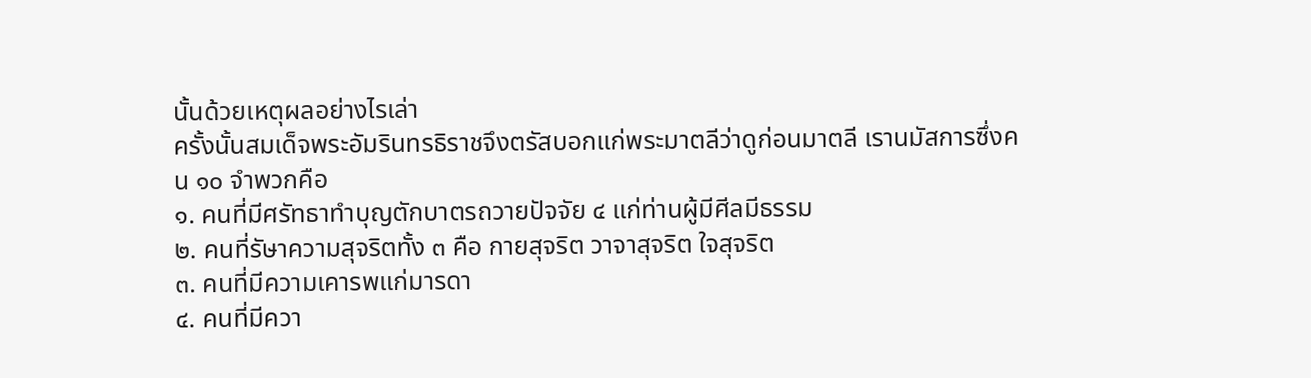นั้นด้วยเหตุผลอย่างไรเล่า
ครั้งนั้นสมเด็จพระอัมรินทรธิราชจึงตรัสบอกแก่พระมาตลีว่าดูก่อนมาตลี เรานมัสการซึ่งคน ๑๐ จำพวกคือ
๑. คนที่มีศรัทธาทำบุญตักบาตรถวายปัจจัย ๔ แก่ท่านผู้มีศีลมีธรรม
๒. คนที่รัษาความสุจริตทั้ง ๓ คือ กายสุจริต วาจาสุจริต ใจสุจริต
๓. คนที่มีความเคารพแก่มารดา
๔. คนที่มีควา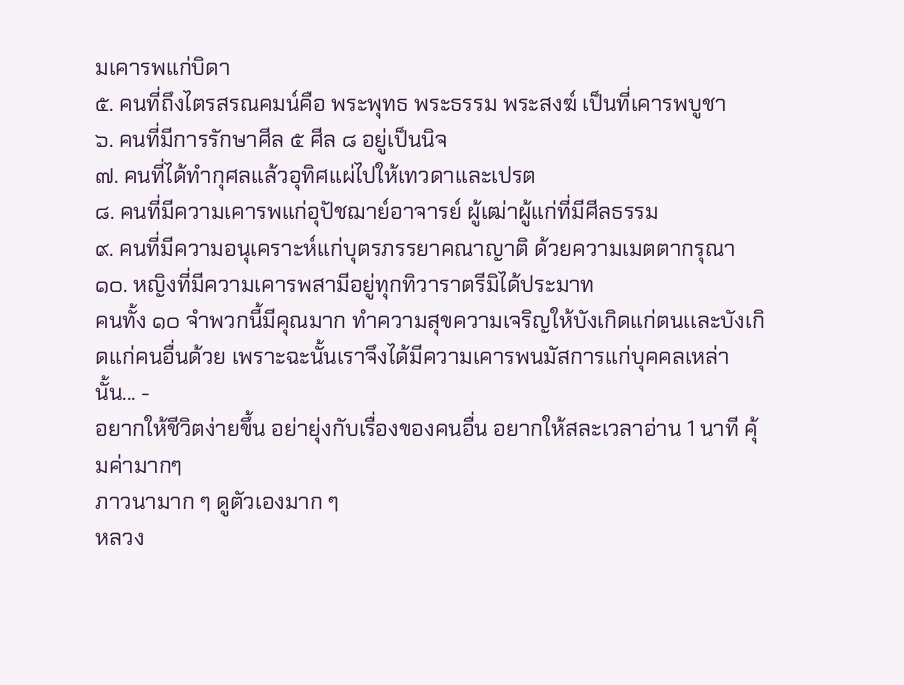มเคารพแก่บิดา
๕. คนที่ถึงไตรสรณคมน์คือ พระพุทธ พระธรรม พระสงฆ์ เป็นที่เคารพบูชา
๖. คนที่มีการรักษาศีล ๕ ศีล ๘ อยู่เป็นนิจ
๗. คนที่ได้ทำกุศลแล้วอุทิศแผ่ไปให้เทวดาและเปรต
๘. คนที่มีความเคารพแก่อุปัชฌาย์อาจารย์ ผู้เฒ่าผู้แก่ที่มีศีลธรรม
๙. คนที่มีความอนุเคราะห์แก่บุตรภรรยาคณาญาติ ด้วยความเมตตากรุณา
๑๐. หญิงที่มีความเคารพสามีอยู่ทุกทิวาราตรีมิได้ประมาท
คนทั้ง ๑๐ จำพวกนี้มีคุณมาก ทำความสุขความเจริญให้บังเกิดแก่ตนเเละบังเกิดเเก่คนอื่นด้วย เพราะฉะนั้นเราจึงได้มีความเคารพนมัสการแก่บุคคลเหล่านั้น... -
อยากให้ชีวิตง่ายขึ้น อย่ายุ่งกับเรื่องของคนอื่น อยากให้สละเวลาอ่าน 1 นาที คุ้มค่ามากๆ
ภาวนามาก ๆ ดูตัวเองมาก ๆ
หลวง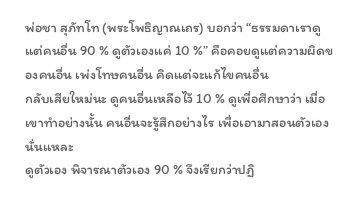พ่อชา สุภัทโท (พระโพธิญาณเถร) บอกว่า “ธรรมดาเราดูแต่คนอื่น 90 % ดูตัวเองแค่ 10 %” คือคอยดูแต่ความผิดของคนอื่น เพ่งโทษคนอื่น คิดแต่จะแก้ไขคนอื่น
กลับเสียใหม่นะ ดูคนอื่นเหลือไว้ 10 % ดูเพื่อศึกษาว่า เมื่อเขาทำอย่างนั้น คนอื่นจะรู้สึกอย่างไร เพื่อเอามาสอนตัวเองนั่นแหละ
ดูตัวเอง พิจารณาตัวเอง 90 % จึงเรียกว่าปฏิ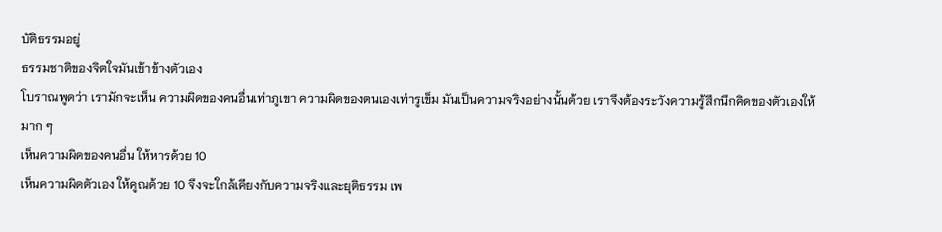บัติธรรมอยู่
ธรรมชาติของจิตใจมันเข้าข้างตัวเอง
โบราณพูดว่า เรามักจะเห็น ความผิดของคนอื่นเท่าภูเขา ความผิดของตนเองเท่ารูเข็ม มันเป็นความจริงอย่างนั้นด้วย เราจึงต้องระวังความรู้สึกนึกคิดของตัวเองให้มาก ๆ
เห็นความผิดของคนอื่น ให้หารด้วย 10
เห็นความผิดตัวเอง ให้คูณด้วย 10 จึงจะใกล้เคียงกับความจริงและยุติธรรม เพ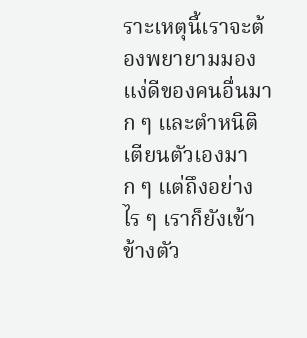ราะเหตุนี้เราจะต้องพยายามมองแง่ดีของคนอื่นมาก ๆ และตำหนิติเตียนตัวเองมาก ๆ แต่ถึงอย่างไร ๆ เราก็ยังเข้าข้างตัว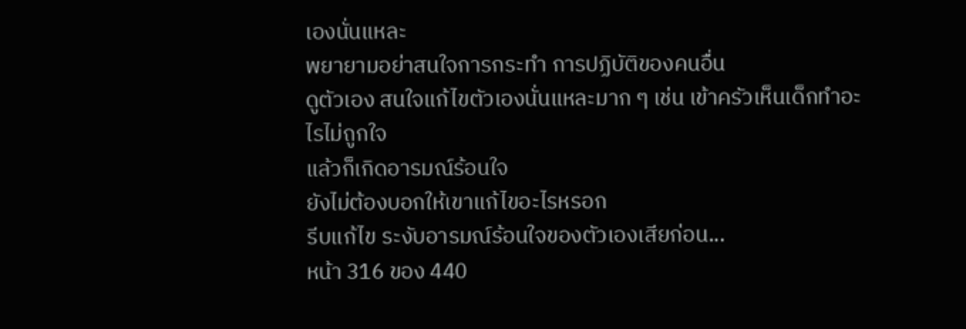เองนั่นแหละ
พยายามอย่าสนใจการกระทำ การปฏิบัติของคนอื่น
ดูตัวเอง สนใจแก้ไขตัวเองนั่นแหละมาก ๆ เช่น เข้าครัวเห็นเด็กทำอะไรไม่ถูกใจ
แล้วก็เกิดอารมณ์ร้อนใจ
ยังไม่ต้องบอกให้เขาแก้ไขอะไรหรอก
รีบแก้ไข ระงับอารมณ์ร้อนใจของตัวเองเสียก่อน...
หน้า 316 ของ 440